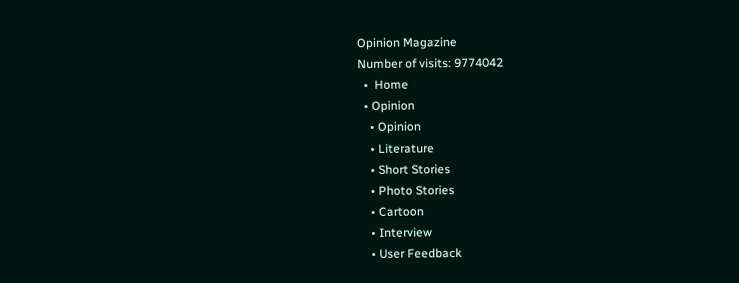Opinion Magazine
Number of visits: 9774042
  •  Home
  • Opinion
    • Opinion
    • Literature
    • Short Stories
    • Photo Stories
    • Cartoon
    • Interview
    • User Feedback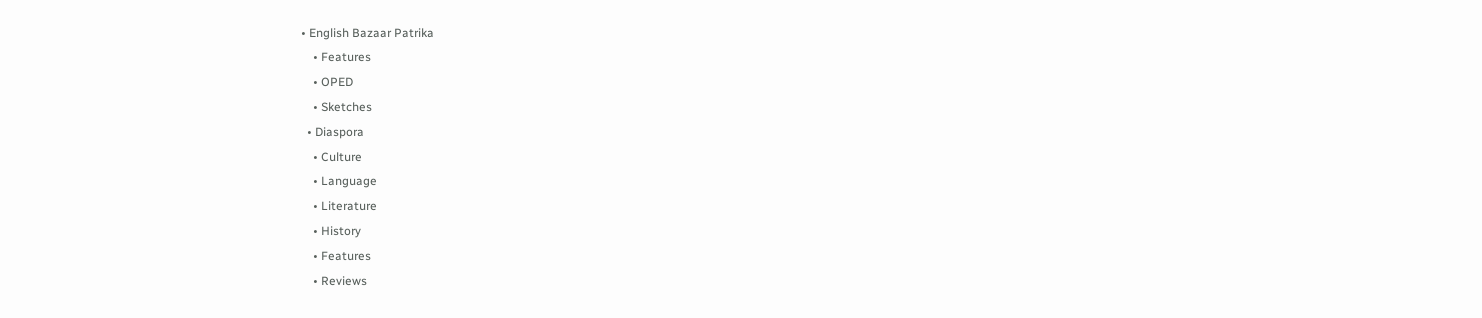• English Bazaar Patrika
    • Features
    • OPED
    • Sketches
  • Diaspora
    • Culture
    • Language
    • Literature
    • History
    • Features
    • Reviews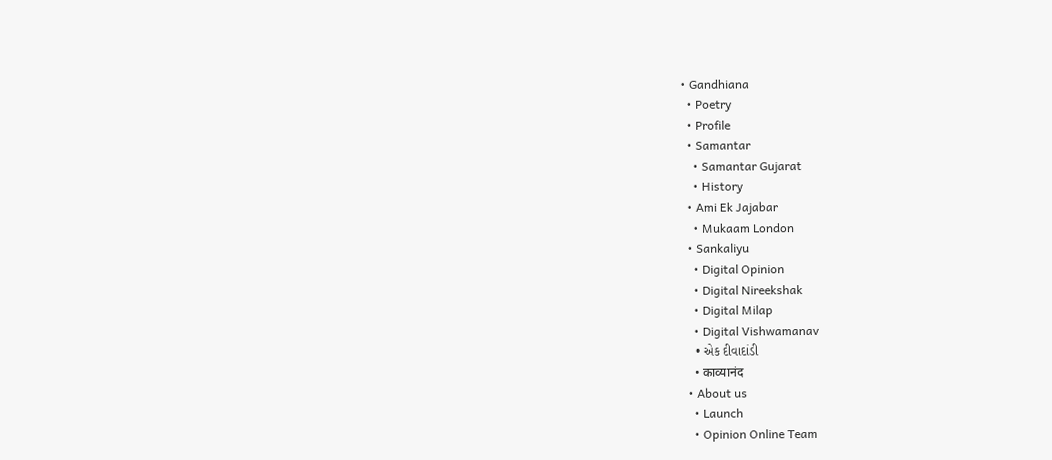• Gandhiana
  • Poetry
  • Profile
  • Samantar
    • Samantar Gujarat
    • History
  • Ami Ek Jajabar
    • Mukaam London
  • Sankaliyu
    • Digital Opinion
    • Digital Nireekshak
    • Digital Milap
    • Digital Vishwamanav
    • એક દીવાદાંડી
    • काव्यानंद
  • About us
    • Launch
    • Opinion Online Team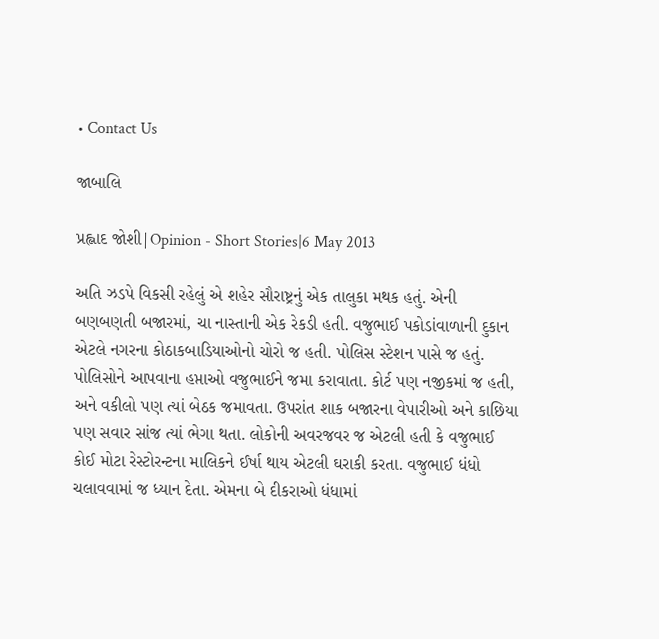• Contact Us

જાબાલિ

પ્રહ્લાદ જોશી|Opinion - Short Stories|6 May 2013

અતિ ઝડપે વિકસી રહેલું એ શહેર સૌરાષ્ટ્રનું એક તાલુકા મથક હતું. એની બણબણતી બજારમાં, ચા નાસ્તાની એક રેકડી હતી. વજુભાઈ પકોડાંવાળાની દુકાન એટલે નગરના કોઠાકબાડિયાઓનો ચોરો જ હતી. પોલિસ સ્ટેશન પાસે જ હતું. પોલિસોને આપવાના હપ્તાઓ વજુભાઈને જમા કરાવાતા. કોર્ટ પણ નજીકમાં જ હતી, અને વકીલો પણ ત્યાં બેઠક જમાવતા. ઉપરાંત શાક બજારના વેપારીઓ અને કાછિયા પણ સવાર સાંજ ત્યાં ભેગા થતા. લોકોની અવરજવર જ એટલી હતી કે વજુભાઈ કોઈ મોટા રેસ્ટોરન્ટના માલિકને ઈર્ષા થાય એટલી ઘરાકી કરતા. વજુભાઈ ધંધો ચલાવવામાં જ ધ્યાન દેતા. એમના બે દીકરાઓ ધંધામાં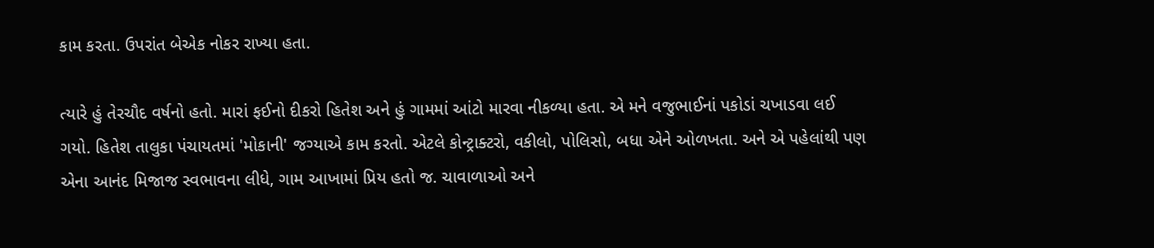કામ કરતા. ઉપરાંત બેએક નોકર રાખ્યા હતા.

ત્યારે હું તેરચૌદ વર્ષનો હતો. મારાં ફઈનો દીકરો હિતેશ અને હું ગામમાં આંટો મારવા નીકળ્યા હતા. એ મને વજુભાઈનાં પકોડાં ચખાડવા લઈ ગયો. હિતેશ તાલુકા પંચાયતમાં 'મોકાની' જગ્યાએ કામ કરતો. એટલે કોન્ટ્રાક્ટરો, વકીલો, પોલિસો, બધા એને ઓળખતા. અને એ પહેલાંથી પણ એના આનંદ મિજાજ સ્વભાવના લીધે, ગામ આખામાં પ્રિય હતો જ. ચાવાળાઓ અને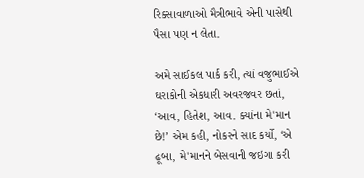રિક્સાવાળાઓ મૈત્રીભાવે એની પાસેથી પૈસા પણ ન લેતા.

અમે સાઈકલ પાર્ક કરી, ત્યાં વજુભાઈએ ઘરાકોની એકધારી અવરજવર છતાં, ‘આવ, હિતેશ, આવ. ક્યાંના મે'માન છે!’ એમ કહી, નોકરને સાદ કર્યો, ‘એ ઢૂબા, મે'માનને બેસવાની જઇગા કરી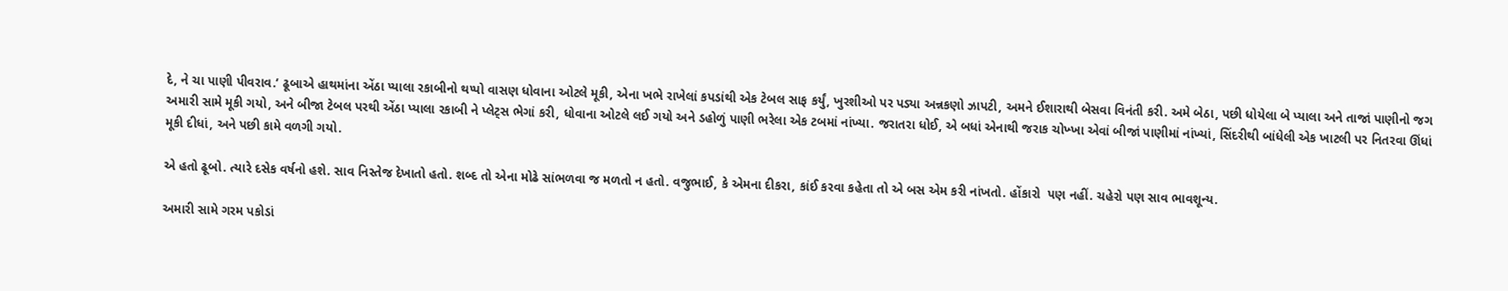દે, ને ચા પાણી પીવરાવ.’ ઢૂબાએ હાથમાંના એંઠા પ્યાલા રકાબીનો થપ્પો વાસણ ધોવાના ઓટલે મૂકી, એના ખભે રાખેલાં કપડાંથી એક ટેબલ સાફ કર્યું, ખુરશીઓ પર પડ્યા અન્નકણો ઝાપટી, અમને ઈશારાથી બેસવા વિનંતી કરી. અમે બેઠા, પછી ધોયેલા બે પ્યાલા અને તાજાં પાણીનો જગ અમારી સામે મૂકી ગયો, અને બીજા ટેબલ પરથી એંઠા પ્યાલા રકાબી ને પ્લેટ્સ ભેગાં કરી, ધોવાના ઓટલે લઈ ગયો અને ડહોળું પાણી ભરેલા એક ટબમાં નાંખ્યા. જરાતરા ધોઈ, એ બધાં એનાથી જરાક ચોખ્ખા એવાં બીજાં પાણીમાં નાંખ્યાં, સિંદરીથી બાંધેલી એક ખાટલી પર નિતરવા ઊંધાં મૂકી દીધાં, અને પછી કામે વળગી ગયો.

એ હતો ઢૂબો. ત્યારે દસેક વર્ષનો હશે. સાવ નિસ્તેજ દેખાતો હતો. શબ્દ તો એના મોઢે સાંભળવા જ મળતો ન હતો. વજુભાઈ, કે એમના દીકરા, કાંઈ કરવા કહેતા તો એ બસ એમ કરી નાંખતો. હોંકારો  પણ નહીં. ચહેરો પણ સાવ ભાવશૂન્ય.

અમારી સામે ગરમ પકોડાં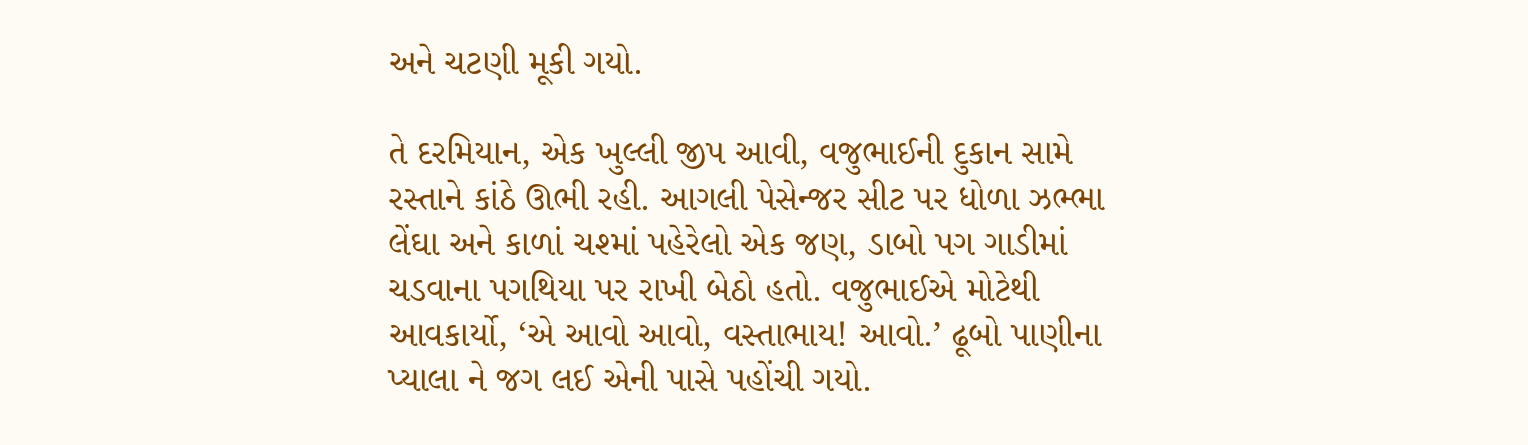અને ચટણી મૂકી ગયો.

તે દરમિયાન, એક ખુલ્લી જીપ આવી, વજુભાઈની દુકાન સામે રસ્તાને કાંઠે ઊભી રહી. આગલી પેસેન્જર સીટ પર ધોળા ઝભ્ભા લેંઘા અને કાળાં ચશ્માં પહેરેલો એક જણ, ડાબો પગ ગાડીમાં ચડવાના પગથિયા પર રાખી બેઠો હતો. વજુભાઈએ મોટેથી આવકાર્યો, ‘એ આવો આવો, વસ્તાભાય! આવો.’ ઢૂબો પાણીના પ્યાલા ને જગ લઈ એની પાસે પહોંચી ગયો.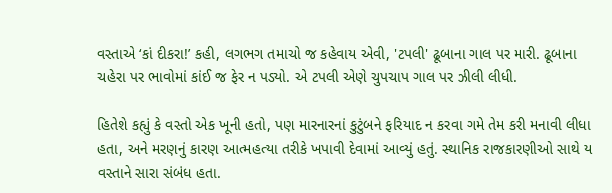વસ્તાએ ‘કાં દીકરા!’ કહી, લગભગ તમાચો જ કહેવાય એવી, 'ટપલી' ઢૂબાના ગાલ પર મારી. ઢૂબાના ચહેરા પર ભાવોમાં કાંઈ જ ફેર ન પડ્યો. એ ટપલી એણે ચુપચાપ ગાલ પર ઝીલી લીધી.

હિતેશે કહ્યું કે વસ્તો એક ખૂની હતો, પણ મારનારનાં કુટુંબને ફરિયાદ ન કરવા ગમે તેમ કરી મનાવી લીધા હતા, અને મરણનું કારણ આત્મહત્યા તરીકે ખપાવી દેવામાં આવ્યું હતું. સ્થાનિક રાજકારણીઓ સાથે ય વસ્તાને સારા સંબંધ હતા.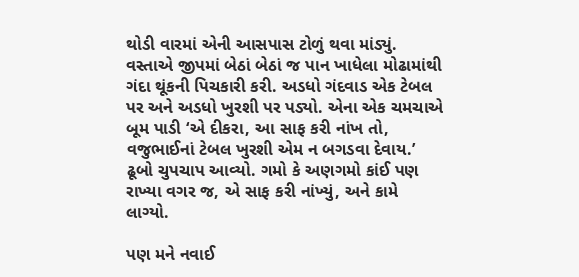થોડી વારમાં એની આસપાસ ટોળું થવા માંડ્યું. વસ્તાએ જીપમાં બેઠાં બેઠાં જ પાન ખાધેલા મોઢામાંથી ગંદા થૂંકની પિચકારી કરી. અડધો ગંદવાડ એક ટેબલ પર અને અડધો ખુરશી પર પડ્યો. એના એક ચમચાએ બૂમ પાડી ‘એ દીકરા, આ સાફ કરી નાંખ તો, વજુભાઈનાં ટેબલ ખુરશી એમ ન બગડવા દેવાય.’ ઢૂબો ચુપચાપ આવ્યો. ગમો કે અણગમો કાંઈ પણ રાખ્યા વગર જ, એ સાફ કરી નાંખ્યું, અને કામે લાગ્યો.

પણ મને નવાઈ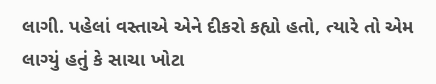લાગી. પહેલાં વસ્તાએ એને દીકરો કહ્યો હતો, ત્યારે તો એમ લાગ્યું હતું કે સાચા ખોટા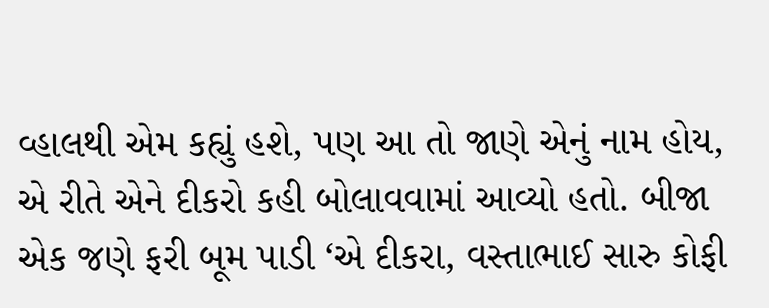વ્હાલથી એમ કહ્યું હશે, પણ આ તો જાણે એનું નામ હોય, એ રીતે એને દીકરો કહી બોલાવવામાં આવ્યો હતો. બીજા એક જણે ફરી બૂમ પાડી ‘એ દીકરા, વસ્તાભાઈ સારુ કોફી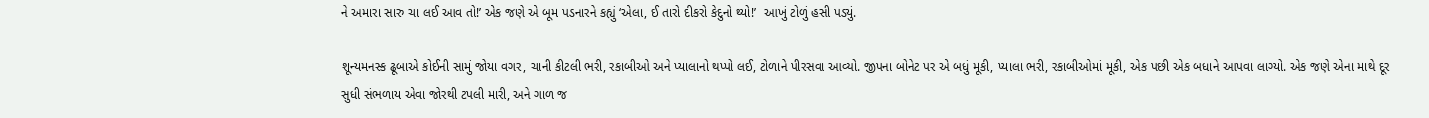ને અમારા સારુ ચા લઈ આવ તો!’ એક જણે એ બૂમ પડનારને કહ્યું ‘એલા, ઈ તારો દીકરો કેદુનો થ્યો!’  આખું ટોળું હસી પડ્યું.

શૂન્યમનસ્ક ઢૂબાએ કોઈની સામું જોયા વગર, ચાની કીટલી ભરી, રકાબીઓ અને પ્યાલાનો થપ્પો લઈ, ટોળાને પીરસવા આવ્યો. જીપના બોનેટ પર એ બધું મૂકી, પ્યાલા ભરી, રકાબીઓમાં મૂકી, એક પછી એક બધાને આપવા લાગ્યો. એક જણે એના માથે દૂર સુધી સંભળાય એવા જોરથી ટપલી મારી, અને ગાળ જ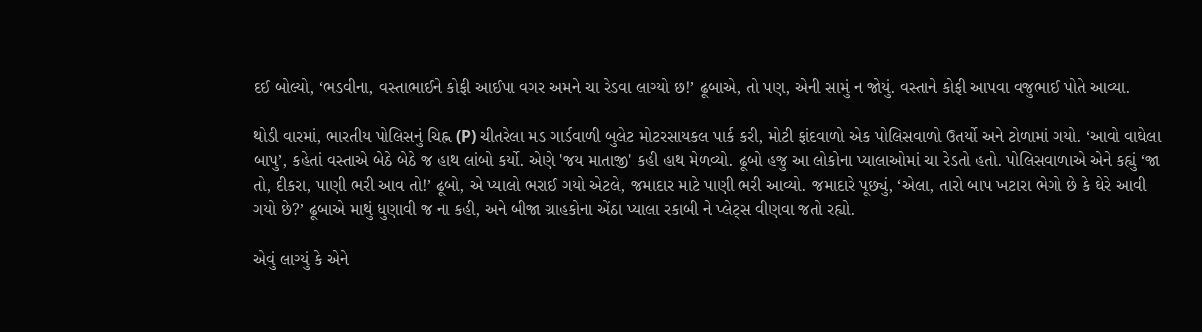દઈ બોલ્યો, ‘ભડવીના, વસ્તાભાઈને કોફી આઈપા વગર અમને ચા રેડવા લાગ્યો છ!’ ઢૂબાએ, તો પણ, એની સામું ન જોયું. વસ્તાને કોફી આપવા વજુભાઈ પોતે આવ્યા.

થોડી વારમાં, ભારતીય પોલિસનું ચિહ્ન (P) ચીતરેલા મડ ગાર્ડવાળી બુલેટ મોટરસાયકલ પાર્ક કરી, મોટી ફાંદવાળો એક પોલિસવાળો ઉતર્યો અને ટોળામાં ગયો. ‘આવો વાઘેલા બાપુ’, કહેતાં વસ્તાએ બેઠે બેઠે જ હાથ લાંબો કર્યો. એણે 'જય માતાજી' કહી હાથ મેળવ્યો. ઢૂબો હજુ આ લોકોના પ્યાલાઓમાં ચા રેડતો હતો. પોલિસવાળાએ એને કહ્યું ‘જા તો, દીકરા, પાણી ભરી આવ તો!’ ઢૂબો, એ પ્યાલો ભરાઈ ગયો એટલે, જમાદાર માટે પાણી ભરી આવ્યો. જમાદારે પૂછ્યું, ‘એલા, તારો બાપ ખટારા ભેગો છે કે ઘેરે આવી ગયો છે?’ ઢૂબાએ માથું ધુણાવી જ ના કહી, અને બીજા ગ્રાહકોના એંઠા પ્યાલા રકાબી ને પ્લેટ્સ વીણવા જતો રહ્યો.

એવું લાગ્યું કે એને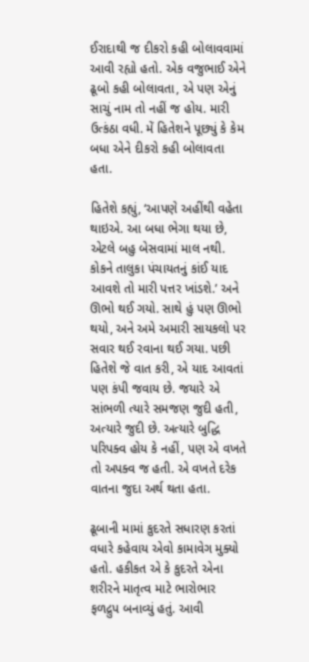ઈરાદાથી જ દીકરો કહી બોલાવવામાં આવી રહ્યો હતો. એક વજુભાઈ એને ઢૂબો કહી બોલાવતા, એ પણ એનું સાચું નામ તો નહીં જ હોય. મારી ઉત્કંઠા વધી. મેં હિતેશને પૂછ્યું કે કેમ બધા એને દીકરો કહી બોલાવતા હતા.

હિતેશે કહ્યું, ‘આપણે અહીંથી વહેતા થાઇએ. આ બધા ભેગા થયા છે, એટલે બહુ બેસવામાં માલ નથી. કોકને તાલુકા પંચાયતનું કાંઈ યાદ આવશે તો મારી પત્તર ખાંડશે.’ અને ઊભો થઈ ગયો. સાથે હું પણ ઊભો થયો, અને અમે અમારી સાયકલો પર સવાર થઈ રવાના થઈ ગયા. પછી હિતેશે જે વાત કરી, એ યાદ આવતાં પણ કંપી જવાય છે. જયારે એ સાંભળી ત્યારે સમજણ જુદી હતી, અત્યારે જુદી છે. અત્યારે બુદ્ધિ પરિપક્વ હોય કે નહીં, પણ એ વખતે તો અપક્વ જ હતી. એ વખતે દરેક વાતના જુદા અર્થ થતા હતા.

ઢૂબાની મામાં કુદરતે સધારણ કરતાં વધારે કહેવાય એવો કામાવેગ મુક્યો હતો. હકીકત એ કે કુદરતે એના શરીરને માતૃત્વ માટે ભારોભાર ફળદ્રુપ બનાવ્યું હતું. આવી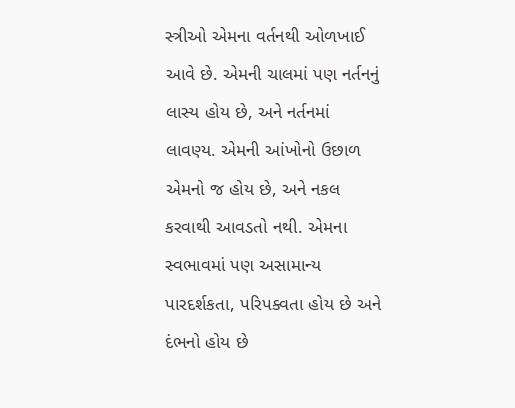સ્ત્રીઓ એમના વર્તનથી ઓળખાઈ આવે છે. એમની ચાલમાં પણ નર્તનનું લાસ્ય હોય છે, અને નર્તનમાં લાવણ્ય. એમની આંખોનો ઉછાળ એમનો જ હોય છે, અને નકલ કરવાથી આવડતો નથી. એમના સ્વભાવમાં પણ અસામાન્ય પારદર્શકતા, પરિપક્વતા હોય છે અને દંભનો હોય છે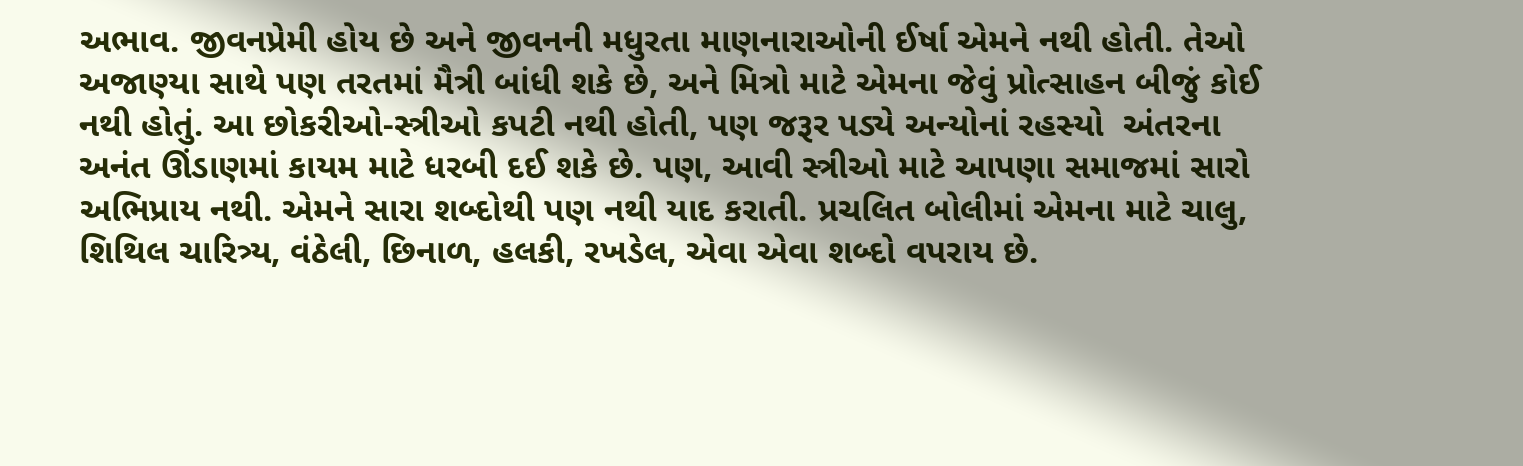અભાવ. જીવનપ્રેમી હોય છે અને જીવનની મધુરતા માણનારાઓની ઈર્ષા એમને નથી હોતી. તેઓ અજાણ્યા સાથે પણ તરતમાં મૈત્રી બાંધી શકે છે, અને મિત્રો માટે એમના જેવું પ્રોત્સાહન બીજું કોઈ નથી હોતું. આ છોકરીઓ-સ્ત્રીઓ કપટી નથી હોતી, પણ જરૂર પડ્યે અન્યોનાં રહસ્યો  અંતરના અનંત ઊંડાણમાં કાયમ માટે ધરબી દઈ શકે છે. પણ, આવી સ્ત્રીઓ માટે આપણા સમાજમાં સારો અભિપ્રાય નથી. એમને સારા શબ્દોથી પણ નથી યાદ કરાતી. પ્રચલિત બોલીમાં એમના માટે ચાલુ, શિથિલ ચારિત્ર્ય, વંઠેલી, છિનાળ, હલકી, રખડેલ, એવા એવા શબ્દો વપરાય છે.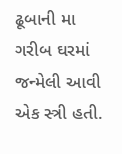ઢૂબાની મા ગરીબ ઘરમાં જન્મેલી આવી એક સ્ત્રી હતી.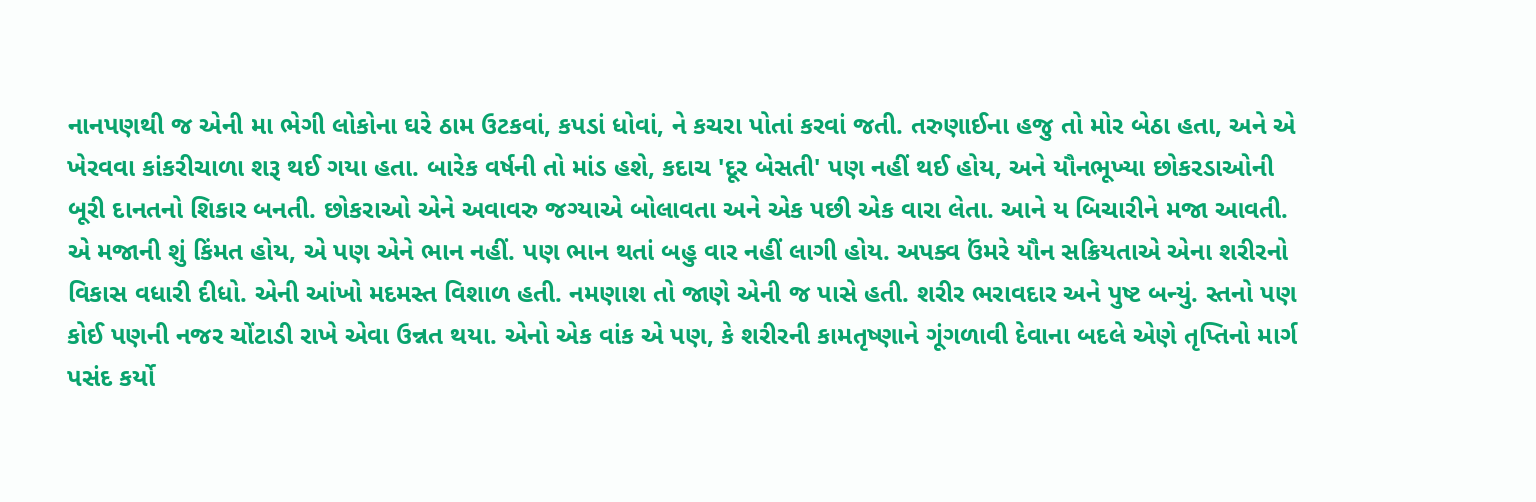નાનપણથી જ એની મા ભેગી લોકોના ઘરે ઠામ ઉટકવાં, કપડાં ધોવાં, ને કચરા પોતાં કરવાં જતી. તરુણાઈના હજુ તો મોર બેઠા હતા, અને એ ખેરવવા કાંકરીચાળા શરૂ થઈ ગયા હતા. બારેક વર્ષની તો માંડ હશે, કદાચ 'દૂર બેસતી' પણ નહીં થઈ હોય, અને યૌનભૂખ્યા છોકરડાઓની બૂરી દાનતનો શિકાર બનતી. છોકરાઓ એને અવાવરુ જગ્યાએ બોલાવતા અને એક પછી એક વારા લેતા. આને ય બિચારીને મજા આવતી. એ મજાની શું કિંમત હોય, એ પણ એને ભાન નહીં. પણ ભાન થતાં બહુ વાર નહીં લાગી હોય. અપક્વ ઉંમરે યૌન સક્રિયતાએ એના શરીરનો વિકાસ વધારી દીધો. એની આંખો મદમસ્ત વિશાળ હતી. નમણાશ તો જાણે એની જ પાસે હતી. શરીર ભરાવદાર અને પુષ્ટ બન્યું. સ્તનો પણ કોઈ પણની નજર ચોંટાડી રાખે એવા ઉન્નત થયા. એનો એક વાંક એ પણ, કે શરીરની કામતૃષ્ણાને ગૂંગળાવી દેવાના બદલે એણે તૃપ્તિનો માર્ગ પસંદ કર્યો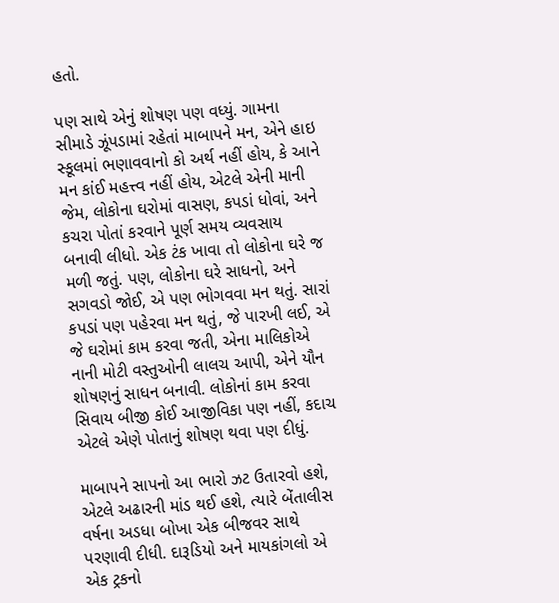હતો.

પણ સાથે એનું શોષણ પણ વધ્યું. ગામના સીમાડે ઝૂંપડામાં રહેતાં માબાપને મન, એને હાઇ સ્કૂલમાં ભણાવવાનો કો અર્થ નહીં હોય, કે આને મન કાંઈ મહત્ત્વ નહીં હોય, એટલે એની માની જેમ, લોકોના ઘરોમાં વાસણ, કપડાં ધોવાં, અને કચરા પોતાં કરવાને પૂર્ણ સમય વ્યવસાય બનાવી લીધો. એક ટંક ખાવા તો લોકોના ઘરે જ મળી જતું. પણ, લોકોના ઘરે સાધનો, અને સગવડો જોઈ, એ પણ ભોગવવા મન થતું. સારાં કપડાં પણ પહેરવા મન થતું, જે પારખી લઈ, એ જે ઘરોમાં કામ કરવા જતી, એના માલિકોએ નાની મોટી વસ્તુઓની લાલચ આપી, એને યૌન શોષણનું સાધન બનાવી. લોકોનાં કામ કરવા સિવાય બીજી કોઈ આજીવિકા પણ નહીં, કદાચ એટલે એણે પોતાનું શોષણ થવા પણ દીધું.

માબાપને સાપનો આ ભારો ઝટ ઉતારવો હશે, એટલે અઢારની માંડ થઈ હશે, ત્યારે બેંતાલીસ વર્ષના અડધા બોખા એક બીજવર સાથે પરણાવી દીધી. દારૂડિયો અને માયકાંગલો એ એક ટ્રકનો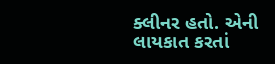ક્લીનર હતો. એની લાયકાત કરતાં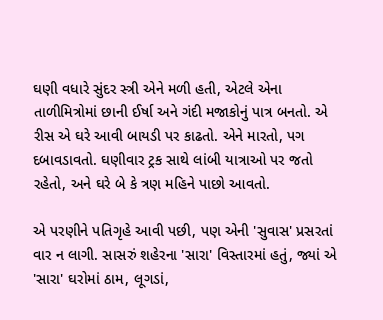ઘણી વધારે સુંદર સ્ત્રી એને મળી હતી, એટલે એના તાળીમિત્રોમાં છાની ઈર્ષા અને ગંદી મજાકોનું પાત્ર બનતો. એ રીસ એ ઘરે આવી બાયડી પર કાઢતો. એને મારતો, પગ દબાવડાવતો. ઘણીવાર ટ્રક સાથે લાંબી યાત્રાઓ પર જતો રહેતો, અને ઘરે બે કે ત્રણ મહિને પાછો આવતો.

એ પરણીને પતિગૃહે આવી પછી, પણ એની 'સુવાસ' પ્રસરતાં વાર ન લાગી. સાસરું શહેરના 'સારા' વિસ્તારમાં હતું, જ્યાં એ 'સારા' ઘરોમાં ઠામ, લૂગડાં,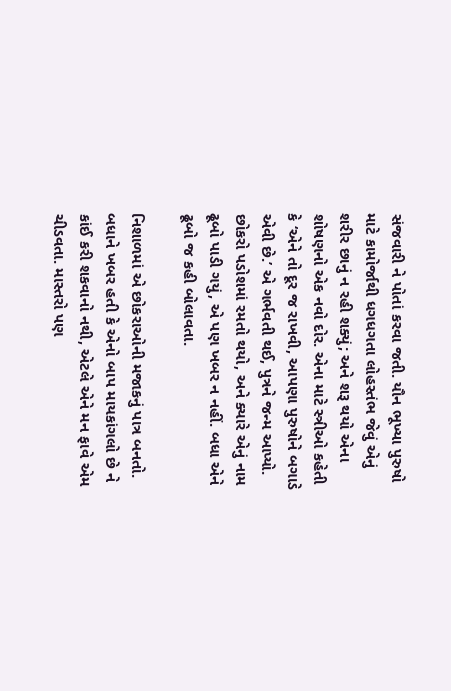સંજવારી ને પોતાં કરવા જતી. યૌન ભૂખ્યા પુરુષો માટે કામોર્જાથી ધગધગતા લોહસ્તંભ જેવું એનું શરીર છાનું ન રહી શક્યું; અને શરૂ થયો એના શોષણનો એક નવો દોર. એના માટે સ્ત્રીઓ કહેતી કે ‘એને તો દૂર જ રાખવી, આપણા પુરુષોને બગાડે એવી છે.’ એ ગર્ભવતી થઈ, પુત્રને જન્મ આપ્યો. છોકરો પડોશમાં રમતો થયો, અને ક્યારે એનું નામ ઢૂબો પાડી ગયું, એ પણ ખબર ન નહીં. બધા એને ઢૂબો જ કહી બોલાવતા.

નિશાળમાં એ છોકરાઓની મજાકનું પાત્ર બનતો. બધાને ખબર હતી કે એનો બાપ માયકાંગલો છે ને કાંઈ કરી શકવાનો નથી, એટલે એને મન ફાવે એમ ચીડવતા. માસ્તરો પણ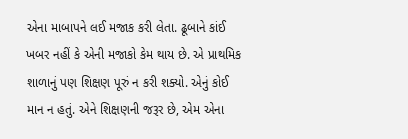એના માબાપને લઈ મજાક કરી લેતા. ઢૂબાને કાંઈ ખબર નહીં કે એની મજાકો કેમ થાય છે. એ પ્રાથમિક શાળાનું પણ શિક્ષણ પૂરું ન કરી શક્યો. એનું કોઈ માન ન હતું. એને શિક્ષણની જરૂર છે, એમ એના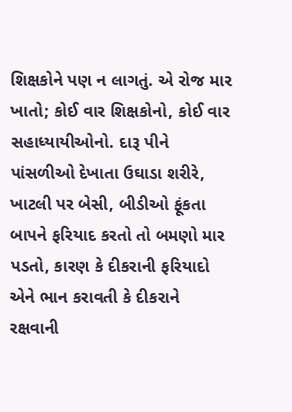શિક્ષકોને પણ ન લાગતું. એ રોજ માર ખાતો; કોઈ વાર શિક્ષકોનો, કોઈ વાર સહાધ્યાયીઓનો. દારૂ પીને પાંસળીઓ દેખાતા ઉઘાડા શરીરે, ખાટલી પર બેસી, બીડીઓ ફૂંકતા બાપને ફરિયાદ કરતો તો બમણો માર પડતો, કારણ કે દીકરાની ફરિયાદો એને ભાન કરાવતી કે દીકરાને રક્ષવાની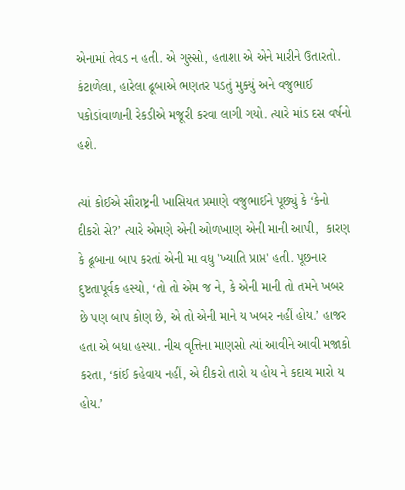એનામાં તેવડ ન હતી. એ ગુસ્સો, હતાશા એ એને મારીને ઉતારતો. કંટાળેલા, હારેલા ઢૂબાએ ભણતર પડતું મુક્યું અને વજુભાઈ પકોડાંવાળાની રેકડીએ મજૂરી કરવા લાગી ગયો. ત્યારે માંડ દસ વર્ષનો હશે.

ત્યાં કોઈએ સૌરાષ્ટ્રની ખાસિયત પ્રમાણે વજુભાઈને પૂછ્યું કે ‘કેનો દીકરો સે?’ ત્યારે એમણે એની ઓળખાણ એની માની આપી,  કારણ કે ઢૂબાના બાપ કરતાં એની મા વધુ 'ખ્યાતિ પ્રાપ્ત' હતી. પૂછનાર દુષ્ટતાપૂર્વક હસ્યો, ‘તો તો એમ જ ને, કે એની માની તો તમને ખબર છે પણ બાપ કોણ છે, એ તો એની માને ય ખબર નહીં હોય.’ હાજર હતા એ બધા હસ્યા. નીચ વૃત્તિના માણસો ત્યાં આવીને આવી મજાકો કરતા, ‘કાંઈ કહેવાય નહીં, એ દીકરો તારો ય હોય ને કદાચ મારો ય હોય.’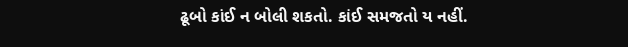ઢૂબો કાંઈ ન બોલી શકતો. કાંઈ સમજતો ય નહીં.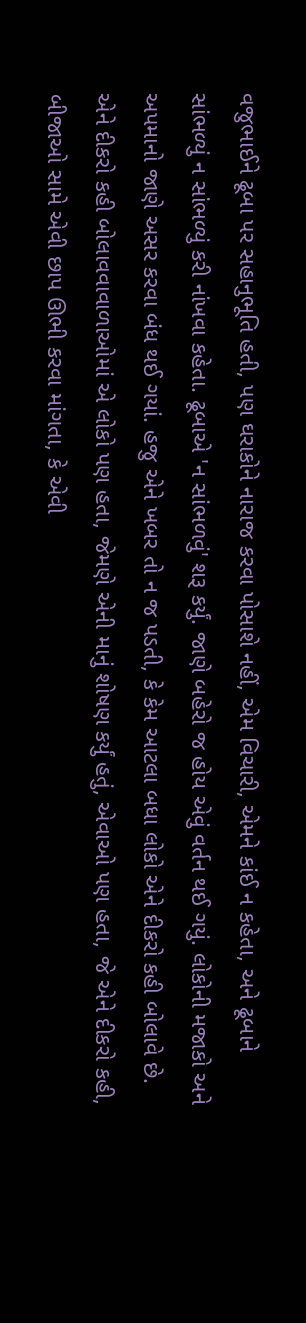વજુભાઈને ઢૂબા પર સહાનુભૂતિ હતી, પણ ઘરાકોને નારાજ કરવા પોસાશે નહીં, એમ વિચારી, એમને કાંઈ ન કહેતા, અને ઢૂબાને સાંભળ્યું ન સાંભળ્યું કરી નાંખવા કહેતા. ઢૂબાએ 'ન સાંભળવું' શરૂ કર્યું. જાણે બહેરો જ હોય એવું વર્તન થઈ ગયું. લોકોની મજાકો અને અપમાનો જાણે અસર કરવા બંધ થઈ ગયાં. હજુ એને ખબર તો ન જ પડતી, કે કેમ આટલા બધા લોકો એને દીકરો કહી બોલાવે છે. એને દીકરો કહી બોલાવવાવાળાઓમાં એ લોકો પણ હતા, જેમણે એની માનું શોષણ કર્યું હતું, એવાઓ પણ હતા, જે એને દીકરો કહી, બીજાઓ સામે એવી છાપ ઊભી કરવા માંગતા, કે એવી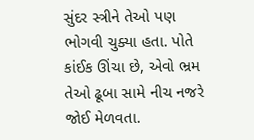સુંદર સ્ત્રીને તેઓ પણ ભોગવી ચુક્યા હતા. પોતે કાંઈક ઊંચા છે, એવો ભ્રમ તેઓ ઢૂબા સામે નીચ નજરે જોઈ મેળવતા.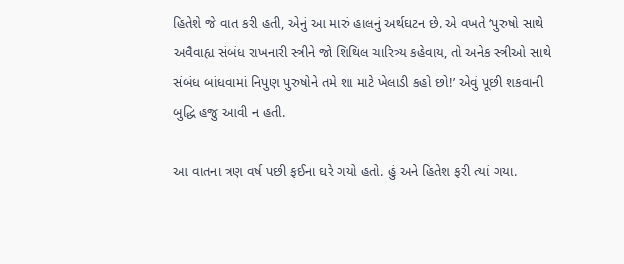હિતેશે જે વાત કરી હતી, એનું આ મારું હાલનું અર્થઘટન છે. એ વખતે ‘પુરુષો સાથે અવૈવાહ્ય સંબંધ રાખનારી સ્ત્રીને જો શિથિલ ચારિત્ર્ય કહેવાય, તો અનેક સ્ત્રીઓ સાથે સંબંધ બાંધવામાં નિપુણ પુરુષોને તમે શા માટે ખેલાડી કહો છો!’ એવું પૂછી શકવાની બુદ્ધિ હજુ આવી ન હતી.

આ વાતના ત્રણ વર્ષ પછી ફઈના ઘરે ગયો હતો. હું અને હિતેશ ફરી ત્યાં ગયા.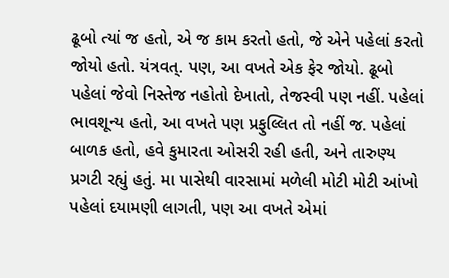ઢૂબો ત્યાં જ હતો, એ જ કામ કરતો હતો, જે એને પહેલાં કરતો જોયો હતો. યંત્રવત્. પણ, આ વખતે એક ફેર જોયો. ઢૂબો પહેલાં જેવો નિસ્તેજ નહોતો દેખાતો, તેજસ્વી પણ નહીં. પહેલાં ભાવશૂન્ય હતો, આ વખતે પણ પ્રફુલ્લિત તો નહીં જ. પહેલાં બાળક હતો, હવે કુમારતા ઓસરી રહી હતી, અને તારુણ્ય પ્રગટી રહ્યું હતું. મા પાસેથી વારસામાં મળેલી મોટી મોટી આંખો પહેલાં દયામણી લાગતી, પણ આ વખતે એમાં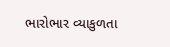ભારોભાર વ્યાકુળતા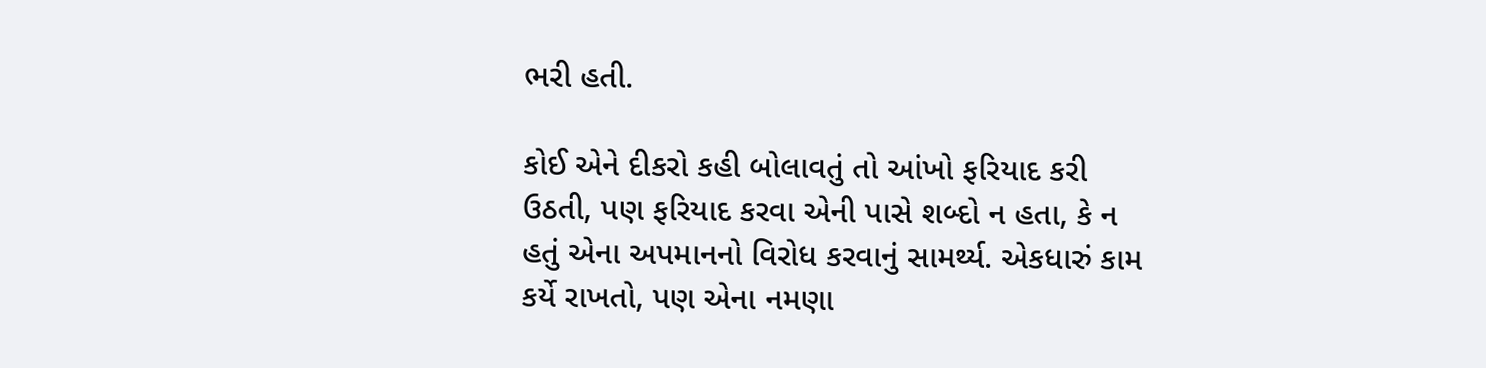ભરી હતી.

કોઈ એને દીકરો કહી બોલાવતું તો આંખો ફરિયાદ કરી ઉઠતી, પણ ફરિયાદ કરવા એની પાસે શબ્દો ન હતા, કે ન હતું એના અપમાનનો વિરોધ કરવાનું સામર્થ્ય. એકધારું કામ કર્યે રાખતો, પણ એના નમણા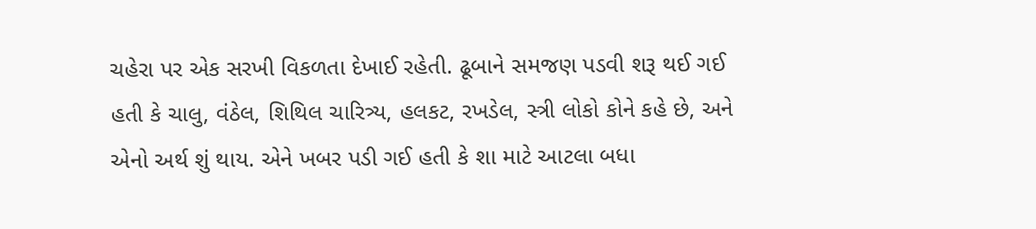ચહેરા પર એક સરખી વિકળતા દેખાઈ રહેતી. ઢૂબાને સમજણ પડવી શરૂ થઈ ગઈ હતી કે ચાલુ, વંઠેલ, શિથિલ ચારિત્ર્ય, હલકટ, રખડેલ, સ્ત્રી લોકો કોને કહે છે, અને એનો અર્થ શું થાય. એને ખબર પડી ગઈ હતી કે શા માટે આટલા બધા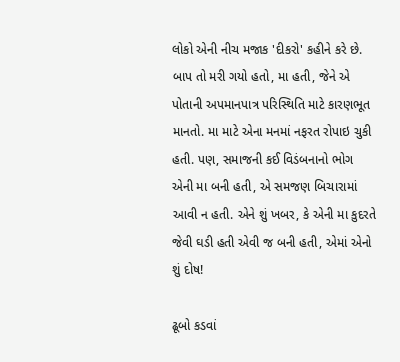લોકો એની નીચ મજાક 'દીકરો' કહીને કરે છે. બાપ તો મરી ગયો હતો, મા હતી, જેને એ પોતાની અપમાનપાત્ર પરિસ્થિતિ માટે કારણભૂત માનતો. મા માટે એના મનમાં નફરત રોપાઇ ચુકી હતી. પણ, સમાજની કઈ વિડંબનાનો ભોગ એની મા બની હતી, એ સમજણ બિચારામાં આવી ન હતી. એને શું ખબર, કે એની મા કુદરતે જેવી ઘડી હતી એવી જ બની હતી, એમાં એનો શું દોષ!

ઢૂબો કડવાં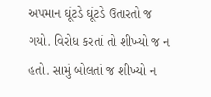અપમાન ઘૂંટડે ઘૂંટડે ઉતારતો જ ગયો. વિરોધ કરતાં તો શીખ્યો જ ન હતો. સામું બોલતાં જ શીખ્યો ન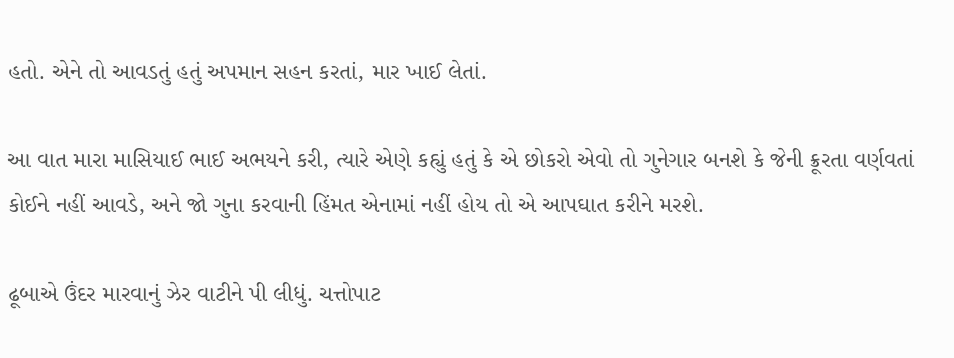હતો. એને તો આવડતું હતું અપમાન સહન કરતાં, માર ખાઈ લેતાં.

આ વાત મારા માસિયાઈ ભાઈ અભયને કરી, ત્યારે એણે કહ્યું હતું કે એ છોકરો એવો તો ગુનેગાર બનશે કે જેની ક્રૂરતા વર્ણવતાં કોઈને નહીં આવડે, અને જો ગુના કરવાની હિંમત એનામાં નહીં હોય તો એ આપઘાત કરીને મરશે.

ઢૂબાએ ઉંદર મારવાનું ઝેર વાટીને પી લીધું. ચત્તોપાટ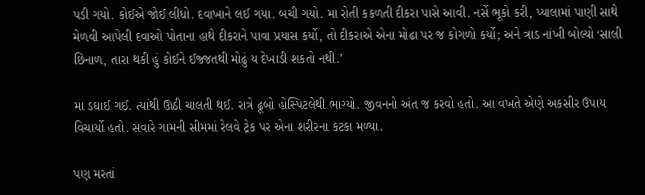પડી ગયો. કોઈએ જોઈ લીધો. દવાખાને લઈ ગયા. બચી ગયો. મા રોતી કકળતી દીકરા પાસે આવી. નર્સે ભૂકો કરી, પ્યાલામાં પાણી સાથે મેળવી આપેલી દવાઓ પોતાના હાથે દીકરાને પાવા પ્રયાસ કર્યો, તો દીકરાએ એના મોઢા પર જ કોગળો કર્યો; અને ત્રાડ નાંખી બોલ્યો ‘સાલી છિનાળ, તારા થકી હું કોઈને ઈજ્જતથી મોઢું ય દેખાડી શકતો નથી.’

મા ડઘાઈ ગઈ. ત્યાંથી ઊઠી ચાલતી થઈ. રાત્રે ઢૂબો હોસ્પિટલેથી ભાગ્યો. જીવનનો અંત જ કરવો હતો. આ વખતે એણે અકસીર ઉપાય વિચાર્યો હતો. સવારે ગામની સીમમાં રેલવે ટ્રેક પર એના શરીરના કટકા મળ્યા.

પણ મરતાં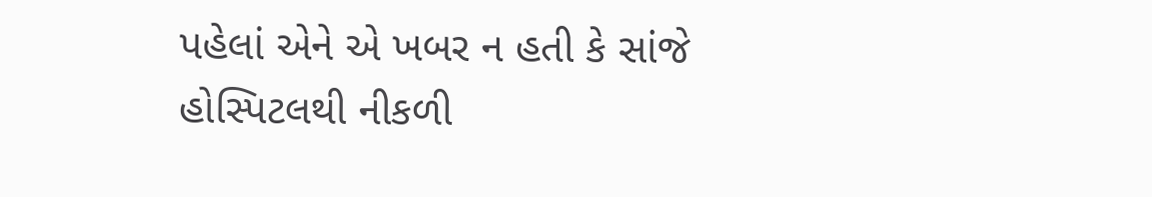પહેલાં એને એ ખબર ન હતી કે સાંજે હોસ્પિટલથી નીકળી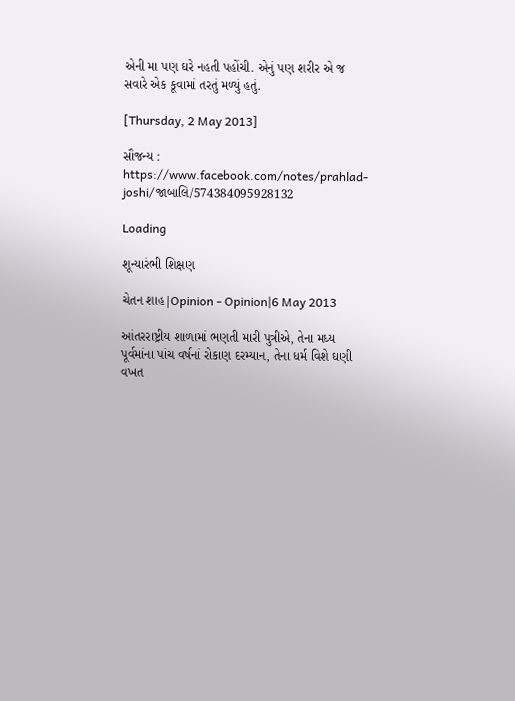એની મા પણ ઘરે નહતી પહોંચી. એનું પણ શરીર એ જ સવારે એક કૂવામાં તરતું મળ્યું હતું.

[Thursday, 2 May 2013]

સૌજન્ય : https://www.facebook.com/notes/prahlad-joshi/જાબાલિ/574384095928132

Loading

શૂન્યારંભી શિક્ષણ

ચેતન શાહ|Opinion - Opinion|6 May 2013

આંતરરાષ્ટ્રીય શાળામાં ભણતી મારી પુત્રીએ, તેના મધ્ય પૂર્વમાંના પાંચ વર્ષનાં રોકાણ દરમ્યાન, તેના ધર્મ વિશે ઘણી વખત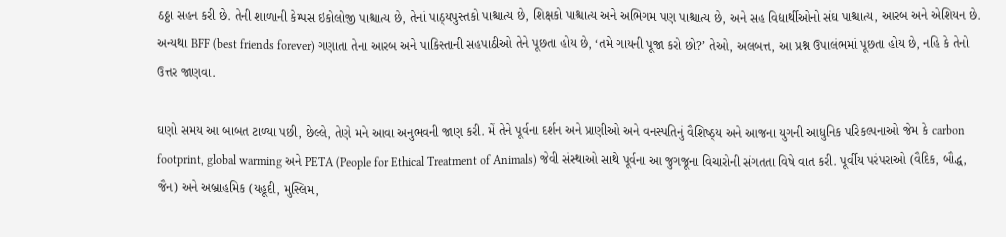ઠઠ્ઠા સહન કરી છે. તેની શાળાની કેમ્પસ ઇકોલોજી પાશ્ચાત્ય છે, તેનાં પાઠ્યપુસ્તકો પાશ્ચાત્ય છે, શિક્ષકો પાશ્ચાત્ય અને અભિગમ પણ પાશ્ચાત્ય છે, અને સહ વિદ્યાર્થીઓનો સંઘ પાશ્ચાત્ય, આરબ અને એશિયન છે. અન્યથા BFF (best friends forever) ગણાતા તેના આરબ અને પાકિસ્તાની સહપાઠીઓ તેને પૂછતા હોય છે, ‘તમે ગાયની પૂજા કરો છો?’ તેઓ, અલબત્ત, આ પ્રશ્ન ઉપાલંભમાં પૂછતા હોય છે, નહિ કે તેનો ઉત્તર જાણવા.

ઘણો સમય આ બાબત ટાળ્યા પછી, છેલ્લે, તેણે મને આવા અનુભવની જાણ કરી. મેં તેને પૂર્વના દર્શન અને પ્રાણીઓ અને વનસ્પતિનું વૈશિષ્ઠ્ય અને આજના યુગની આધુનિક પરિકલ્પનાઓ જેમ કે carbon footprint, global warming અને PETA (People for Ethical Treatment of Animals) જેવી સંસ્થાઓ સાથે પૂર્વના આ જુગજૂના વિચારોની સંગતતા વિષે વાત કરી. પૂર્વીય પરંપરાઓ (વૈદિક, બૌદ્ધ, જૈન) અને અબ્રાહમિક (યહૂદી, મુસ્લિમ,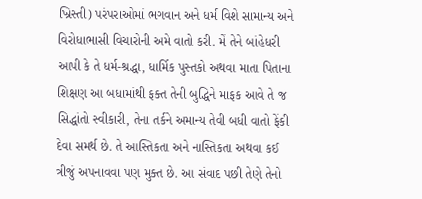ખ્રિસ્તી) પરંપરાઓમાં ભગવાન અને ધર્મ વિશે સામાન્ય અને વિરોધાભાસી વિચારોની અમે વાતો કરી. મેં તેને બાંહેધરી આપી કે તે ધર્મ-શ્રદ્ધા, ધાર્મિક પુસ્તકો અથવા માતા પિતાના શિક્ષણ આ બધામાંથી ફક્ત તેની બુદ્ધિને માફક આવે તે જ સિદ્ધાંતો સ્વીકારી, તેના તર્કને અમાન્ય તેવી બધી વાતો ફેંકી દેવા સમર્થ છે. તે આસ્તિકતા અને નાસ્તિકતા અથવા કઈ ત્રીજું અપનાવવા પણ મુક્ત છે. આ સંવાદ પછી તેણે તેનો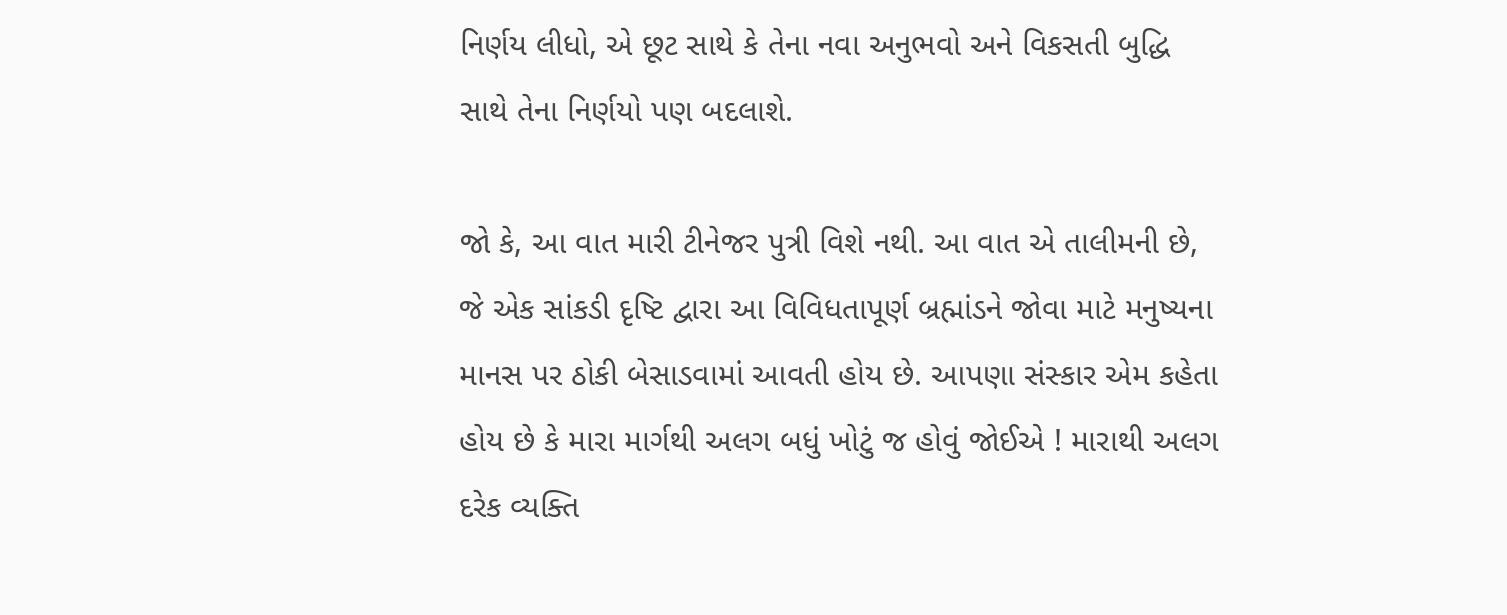નિર્ણય લીધો, એ છૂટ સાથે કે તેના નવા અનુભવો અને વિકસતી બુદ્ધિ સાથે તેના નિર્ણયો પણ બદલાશે.

જો કે, આ વાત મારી ટીનેજર પુત્રી વિશે નથી. આ વાત એ તાલીમની છે, જે એક સાંકડી દૃષ્ટિ દ્વારા આ વિવિધતાપૂર્ણ બ્રહ્માંડને જોવા માટે મનુષ્યના માનસ પર ઠોકી બેસાડવામાં આવતી હોય છે. આપણા સંસ્કાર એમ કહેતા હોય છે કે મારા માર્ગથી અલગ બધું ખોટું જ હોવું જોઈએ ! મારાથી અલગ દરેક વ્યક્તિ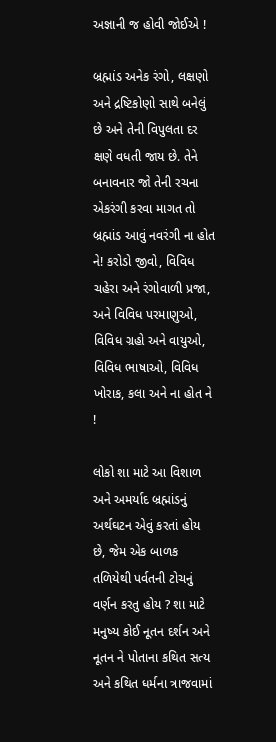અજ્ઞાની જ હોવી જોઈએ !

બ્રહ્માંડ અનેક રંગો, લક્ષણો અને દ્રષ્ટિકોણો સાથે બનેલું છે અને તેની વિપુલતા દર ક્ષણે વધતી જાય છે. તેને બનાવનાર જો તેની રચના એકરંગી કરવા માગત તો બ્રહ્માંડ આવું નવરંગી ના હોત ને! કરોડો જીવો, વિવિધ ચહેરા અને રંગોવાળી પ્રજા, અને વિવિધ પરમાણુઓ, વિવિધ ગ્રહો અને વાયુઓ, વિવિધ ભાષાઓ, વિવિધ ખોરાક, કલા અને ના હોત ને !

લોકો શા માટે આ વિશાળ અને અમર્યાદ બ્રહ્માંડનું અર્થઘટન એવું કરતાં હોય છે, જેમ એક બાળક તળિયેથી પર્વતની ટોચનું વર્ણન કરતુ હોય ? શા માટે મનુષ્ય કોઈ નૂતન દર્શન અને નૂતન ને પોતાના કથિત સત્ય અને કથિત ધર્મના ત્રાજવામાં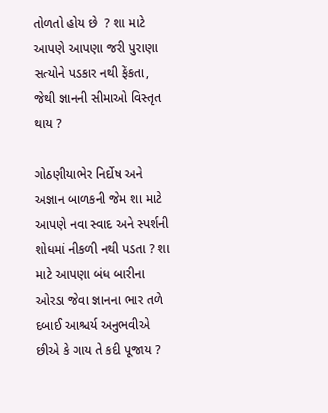તોળતો હોય છે  ? શા માટે આપણે આપણા જરી પુરાણા સત્યોને પડકાર નથી ફેંકતા, જેથી જ્ઞાનની સીમાઓ વિસ્તૃત થાય ?

ગોઠણીયાભેર નિર્દોષ અને અજ્ઞાન બાળકની જેમ શા માટે આપણે નવા સ્વાદ અને સ્પર્શની  શોધમાં નીકળી નથી પડતા ? શા માટે આપણા બંધ બારીના ઓરડા જેવા જ્ઞાનના ભાર તળે દબાઈ આશ્ચર્ય અનુભવીએ છીએ કે ગાય તે કદી પૂજાય ?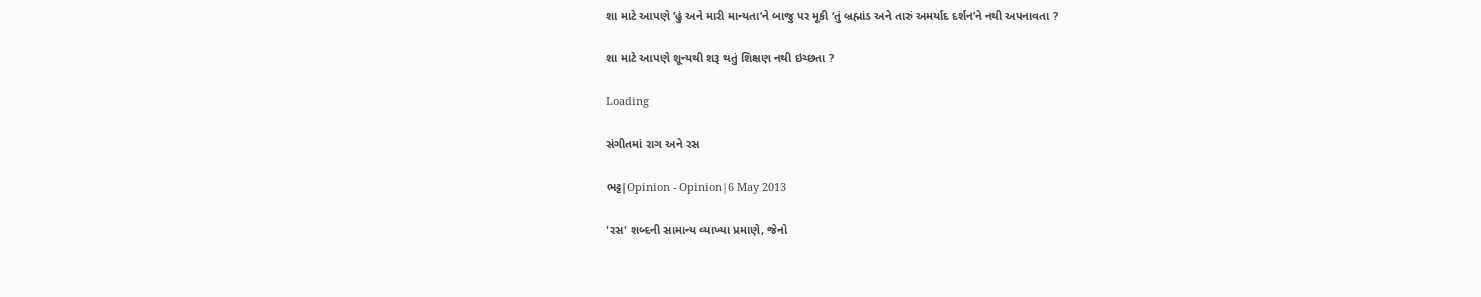શા માટે આપણે ‘હું અને મારી માન્યતા’ને બાજુ પર મૂકી ‘તું બ્રહ્માંડ અને તારું અમર્યાદ દર્શન’ને નથી અપનાવતા ?

શા માટે આપણે શૂન્યથી શરૂ થતું શિક્ષણ નથી ઇચ્છતા ?

Loading

સંગીતમાં રાગ અને રસ

ભટ્ટ|Opinion - Opinion|6 May 2013

'રસ' શબ્દની સામાન્ય વ્યાખ્યા પ્રમાણે, જેનો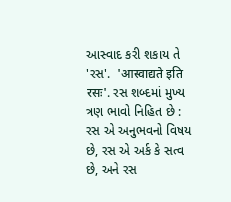આસ્વાદ કરી શકાય તે 'રસ'.  'आस्वाद्यते इति रसः'. રસ શબ્દમાં મુખ્ય ત્રણ ભાવો નિહિત છે : રસ એ અનુભવનો વિષય છે, રસ એ અર્ક કે સત્વ છે, અને રસ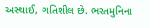અસ્થાઈ, ગતિશીલ છે. ભરતમુનિના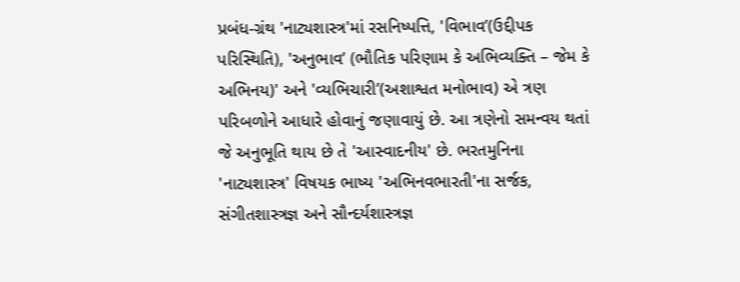પ્રબંધ-ગ્રંથ 'નાટ્યશાસ્ત્ર'માં રસનિષ્પત્તિ, 'વિભાવ’(ઉદ્દીપક પરિસ્થિતિ), 'અનુભાવ’ (ભૌતિક પરિણામ કે અભિવ્યક્તિ – જેમ કે અભિનય)' અને 'વ્યભિચારી’(અશાશ્વત મનોભાવ) એ ત્રણ પરિબળોને આધારે હોવાનું જણાવાયું છે. આ ત્રણેનો સમન્વય થતાં જે અનુભૂતિ થાય છે તે 'આસ્વાદનીય' છે. ભરતમુનિના 'નાટ્યશાસ્ત્ર' વિષયક ભાષ્ય 'અભિનવભારતી'ના સર્જક, સંગીતશાસ્ત્રજ્ઞ અને સૌન્દર્યશાસ્ત્રજ્ઞ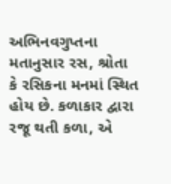અભિનવગુપ્તના મતાનુસાર રસ, શ્રોતા કે રસિકના મનમાં સ્થિત હોય છે. કળાકાર દ્વારા રજૂ થતી કળા, એ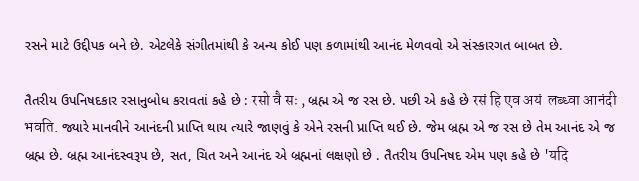રસને માટે ઉદ્દીપક બને છે. એટલેકે સંગીતમાંથી કે અન્ય કોઈ પણ કળામાંથી આનંદ મેળવવો એ સંસ્કારગત બાબત છે.

તૈતરીય ઉપનિષદકાર રસાનુબોધ કરાવતાં કહે છે : रसो वै सः , બ્રહ્મ એ જ રસ છે. પછી એ કહે છે रसं हि एव अयं  लब्ध्वा आनंदी भवति. જ્યારે માનવીને આનંદની પ્રાપ્તિ થાય ત્યારે જાણવું કે એને રસની પ્રાપ્તિ થઈ છે. જેમ બ્રહ્મ એ જ રસ છે તેમ આનંદ એ જ બ્રહ્મ છે. બ્રહ્મ આનંદસ્વરૂપ છે, સત, ચિત અને આનંદ એ બ્રહ્મનાં લક્ષણો છે . તૈતરીય ઉપનિષદ એમ પણ કહે છે 'यदि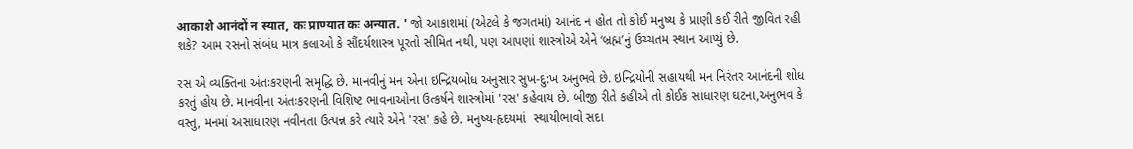आकाशे आनंदों न स्यात, कः प्राण्यात कः अन्यात. ' જો આકાશમાં (એટલે કે જગતમાં) આનંદ ન હોત તો કોઈ મનુષ્ય કે પ્રાણી કઈ રીતે જીવિત રહી શકે? આમ રસનો સંબંધ માત્ર કલાઓ કે સૌંદર્યશાસ્ત્ર પૂરતો સીમિત નથી, પણ આપણાં શાસ્ત્રોએ એને ‘બ્રહ્મ’નું ઉચ્ચતમ સ્થાન આપ્યું છે.

રસ એ વ્યક્તિના અંતઃકરણની સમૃદ્ધિ છે. માનવીનું મન એના ઇન્દ્રિયબોધ અનુસાર સુખ-દુ:ખ અનુભવે છે. ઇન્દ્રિયોની સહાયથી મન નિરંતર આનંદની શોધ કરતું હોય છે. માનવીના અંતઃકરણની વિશિષ્ટ ભાવનાઓના ઉત્કર્ષને શાસ્ત્રોમાં 'રસ' કહેવાય છે. બીજી રીતે કહીએ તો કોઈક સાધારણ ઘટના,અનુભવ કે વસ્તુ, મનમાં અસાધારણ નવીનતા ઉત્પન્ન કરે ત્યારે એને 'રસ' કહે છે. મનુષ્ય-હૃદયમાં  સ્થાયીભાવો સદા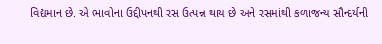વિદ્યમાન છે. એ ભાવોના ઉદ્દીપનથી રસ ઉત્પન્ન થાય છે અને રસમાંથી કળાજન્ય સૌન્દર્યની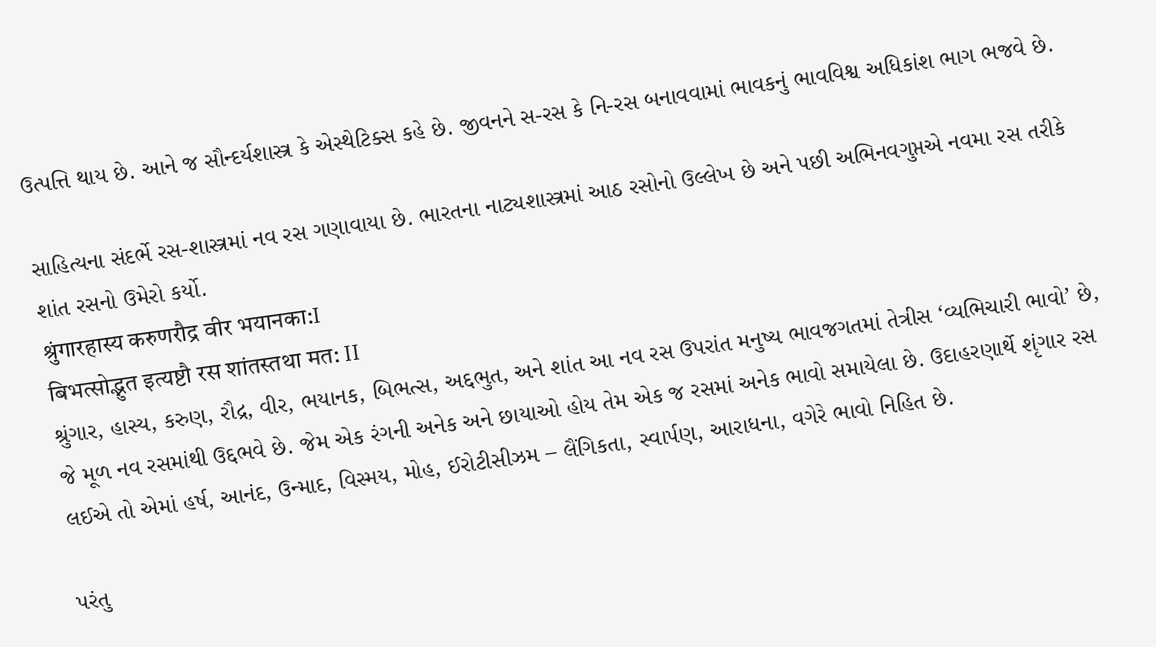ઉત્પત્તિ થાય છે. આને જ સૌન્દર્યશાસ્ત્ર કે એસ્થેટિક્સ કહે છે. જીવનને સ-રસ કે નિ-રસ બનાવવામાં ભાવકનું ભાવવિશ્વ અધિકાંશ ભાગ ભજવે છે.

સાહિત્યના સંદર્ભે રસ-શાસ્ત્રમાં નવ રસ ગણાવાયા છે. ભારતના નાટ્યશાસ્ત્રમાં આઠ રસોનો ઉલ્લેખ છે અને પછી અભિનવગુપ્તએ નવમા રસ તરીકે શાંત રસનો ઉમેરો કર્યો.
श्रुंगारहास्य करुणरौद्र वीर भयानका:I
बिभत्सोद्भुत इत्यष्टौ रस शांतस्तथा मत: II
શ્રુંગાર, હાસ્ય, કરુણ, રૌદ્ર, વીર, ભયાનક, બિભત્સ, અદ્દભુત, અને શાંત આ નવ રસ ઉપરાંત મનુષ્ય ભાવજગતમાં તેત્રીસ ‘વ્યભિચારી ભાવો’ છે, જે મૂળ નવ રસમાંથી ઉદ્દભવે છે. જેમ એક રંગની અનેક અને છાયાઓ હોય તેમ એક જ રસમાં અનેક ભાવો સમાયેલા છે. ઉદાહરણાર્થે શૃંગાર રસ લઈએ તો એમાં હર્ષ, આનંદ, ઉન્માદ, વિસ્મય, મોહ, ઈરોટીસીઝમ – લૈંગિકતા, સ્વાર્પણ, આરાધના, વગેરે ભાવો નિહિત છે.

પરંતુ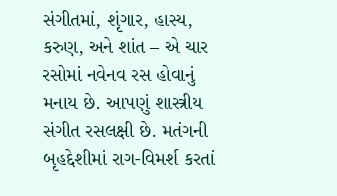સંગીતમાં, શૃંગાર, હાસ્ય, કરુણ, અને શાંત – એ ચાર રસોમાં નવેનવ રસ હોવાનું મનાય છે. આપણું શાસ્ત્રીય સંગીત રસલક્ષી છે. મતંગની બૃહદ્દેશીમાં રાગ-વિમર્શ કરતાં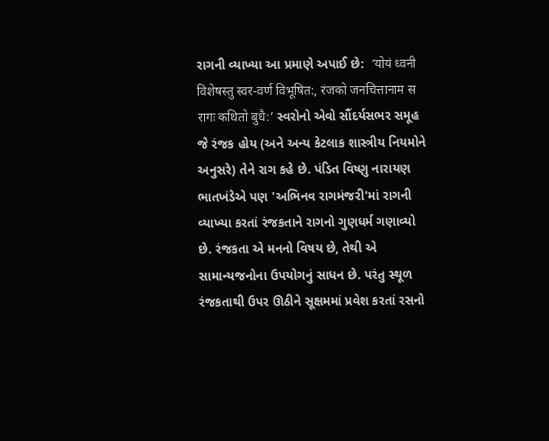રાગની વ્યાખ્યા આ પ્રમાણે અપાઈ છે:  ‘योयं ध्वनी विशेषस्तु स्वर-वर्ण विभूषित:, रंजको जनचित्तानाम स रागः कथितो बुधै:’ સ્વરોનો એવો સૌંદર્યસભર સમૂહ જે રંજક હોય (અને અન્ય કેટલાક શાસ્ત્રીય નિયમોને અનુસરે) તેને રાગ કહે છે. પંડિત વિષ્ણુ નારાયણ ભાતખંડેએ પણ 'અભિનવ રાગમંજરી'માં રાગની વ્યાખ્યા કરતાં રંજકતાને રાગનો ગુણધર્મ ગણાવ્યો છે. રંજકતા એ મનનો વિષય છે, તેથી એ સામાન્યજનોના ઉપયોગનું સાધન છે. પરંતુ સ્થૂળ રંજકતાથી ઉપર ઊઠીને સૂક્ષમમાં પ્રવેશ કરતાં રસનો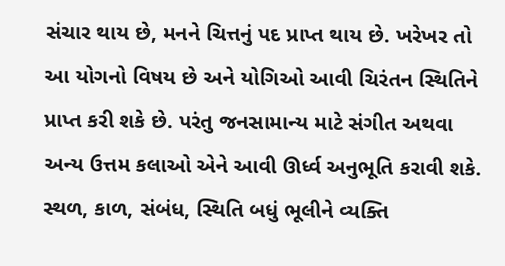સંચાર થાય છે, મનને ચિત્તનું પદ પ્રાપ્ત થાય છે. ખરેખર તો આ યોગનો વિષય છે અને યોગિઓ આવી ચિરંતન સ્થિતિને પ્રાપ્ત કરી શકે છે. પરંતુ જનસામાન્ય માટે સંગીત અથવા અન્ય ઉત્તમ કલાઓ એને આવી ઊર્ધ્વ અનુભૂતિ કરાવી શકે. સ્થળ, કાળ, સંબંધ, સ્થિતિ બધું ભૂલીને વ્યક્તિ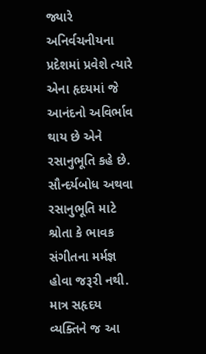જ્યારે અનિર્વચનીયના પ્રદેશમાં પ્રવેશે ત્યારે એના હૃદયમાં જે આનંદનો અવિર્ભાવ થાય છે એને રસાનુભૂતિ કહે છે. સૌન્દર્યબોધ અથવા રસાનુભૂતિ માટે શ્રોતા કે ભાવક સંગીતના મર્મજ્ઞ હોવા જરૂરી નથી. માત્ર સહૃદય વ્યક્તિને જ આ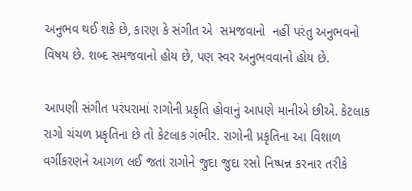અનુભવ થઈ શકે છે, કારણ કે સંગીત એ  સમજવાનો  નહીં પરંતુ અનુભવનો વિષય છે. શબ્દ સમજવાનો હોય છે, પણ સ્વર અનુભવવાનો હોય છે.

આપણી સંગીત પરંપરામાં રાગોની પ્રકૃતિ હોવાનું આપણે માનીએ છીએ. કેટલાક રાગો ચંચળ પ્રકૃતિના છે તો કેટલાક ગંભીર. રાગોની પ્રકૃતિના આ વિશાળ વર્ગીકરણને આગળ લઈ જતાં રાગોને જુદા જુદા રસો નિષ્પન્ન કરનાર તરીકે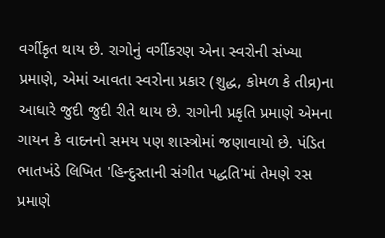વર્ગીકૃત થાય છે. રાગોનું વર્ગીકરણ એના સ્વરોની સંખ્યા પ્રમાણે, એમાં આવતા સ્વરોના પ્રકાર (શુદ્ધ, કોમળ કે તીવ્ર)ના આધારે જુદી જુદી રીતે થાય છે. રાગોની પ્રકૃતિ પ્રમાણે એમના ગાયન કે વાદનનો સમય પણ શાસ્ત્રોમાં જણાવાયો છે. પંડિત ભાતખંડે લિખિત 'હિન્દુસ્તાની સંગીત પદ્ધતિ'માં તેમણે રસ પ્રમાણે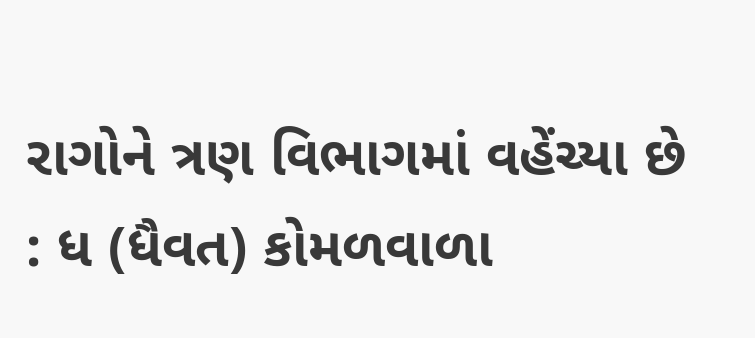રાગોને ત્રણ વિભાગમાં વહેંચ્યા છે : ધ (ધૈવત) કોમળવાળા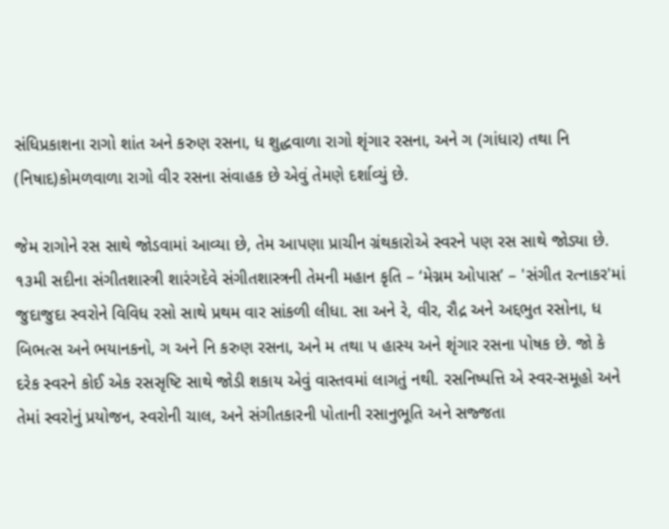સંધિપ્રકાશના રાગો શાંત અને કરુણ રસના, ધ શુદ્ધવાળા રાગો શૃંગાર રસના, અને ગ (ગાંધાર) તથા નિ (નિષાદ)કોમળવાળા રાગો વીર રસના સંવાહક છે એવું તેમણે દર્શાવ્યું છે.

જેમ રાગોને રસ સાથે જોડવામાં આવ્યા છે, તેમ આપણા પ્રાચીન ગ્રંથકારોએ સ્વરને પણ રસ સાથે જોડ્યા છે. ૧૩મી સદીના સંગીતશાસ્ત્રી શારંગદેવે સંગીતશાસ્ત્રની તેમની મહાન કૃતિ – ‘મેગ્નમ ઓપાસ’ – 'સંગીત રત્નાકર'માં જુદાજુદા સ્વરોને વિવિધ રસો સાથે પ્રથમ વાર સાંકળી લીધા. સા અને રે, વીર, રૌદ્ર અને અદ્દભુત રસોના, ધ બિભત્સ અને ભયાનકનો, ગ અને નિ કરુણ રસના, અને મ તથા પ હાસ્ય અને શૃંગાર રસના પોષક છે. જો કે દરેક સ્વરને કોઈ એક રસસૃષ્ટિ સાથે જોડી શકાય એવું વાસ્તવમાં લાગતું નથી. રસનિષ્પત્તિ એ સ્વર-સમૂહો અને તેમાં સ્વરોનું પ્રયોજન, સ્વરોની ચાલ, અને સંગીતકારની પોતાની રસાનુભૂતિ અને સજ્જતા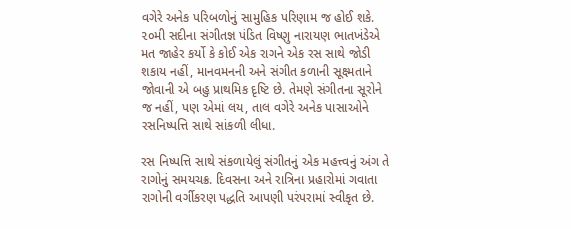વગેરે અનેક પરિબળોનું સામુહિક પરિણામ જ હોઈ શકે. ૨૦મી સદીના સંગીતજ્ઞ પંડિત વિષ્ણુ નારાયણ ભાતખંડેએ મત જાહેર કર્યો કે કોઈ એક રાગને એક રસ સાથે જોડી શકાય નહીં, માનવમનની અને સંગીત કળાની સૂક્ષ્મતાને જોવાની એ બહુ પ્રાથમિક દૃષ્ટિ છે. તેમણે સંગીતના સૂરોને જ નહીં, પણ એમાં લય, તાલ વગેરે અનેક પાસાઓને રસનિષ્પત્તિ સાથે સાંકળી લીધા.

રસ નિષ્પત્તિ સાથે સંકળાયેલું સંગીતનું એક મહત્ત્વનું અંગ તે રાગોનું સમયચક્ર. દિવસના અને રાત્રિના પ્રહારોમાં ગવાતા રાગોની વર્ગીકરણ પદ્ધતિ આપણી પરંપરામાં સ્વીકૃત છે.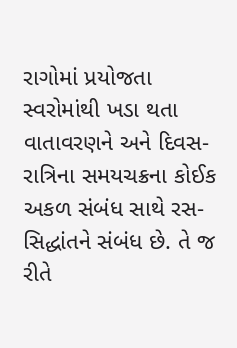રાગોમાં પ્રયોજતા સ્વરોમાંથી ખડા થતા વાતાવરણને અને દિવસ-રાત્રિના સમયચક્રના કોઈક અકળ સંબંધ સાથે રસ-સિદ્ધાંતને સંબંધ છે. તે જ રીતે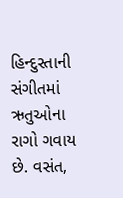હિન્દુસ્તાની સંગીતમાં ઋતુઓના રાગો ગવાય છે. વસંત,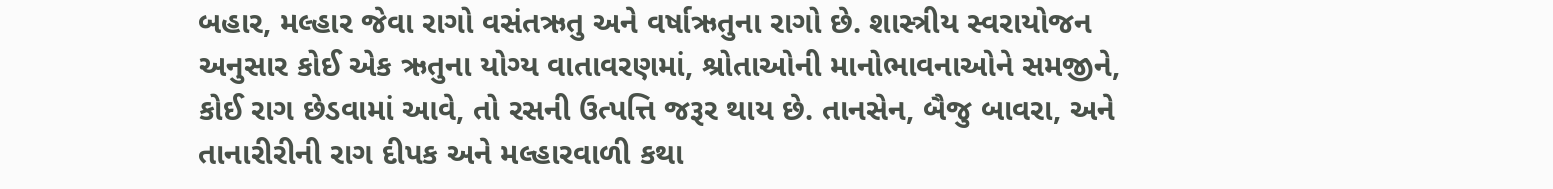બહાર, મલ્હાર જેવા રાગો વસંતઋતુ અને વર્ષાઋતુના રાગો છે. શાસ્ત્રીય સ્વરાયોજન અનુસાર કોઈ એક ઋતુના યોગ્ય વાતાવરણમાં, શ્રોતાઓની માનોભાવનાઓને સમજીને, કોઈ રાગ છેડવામાં આવે, તો રસની ઉત્પત્તિ જરૂર થાય છે. તાનસેન, બૈજુ બાવરા, અને તાનારીરીની રાગ દીપક અને મલ્હારવાળી કથા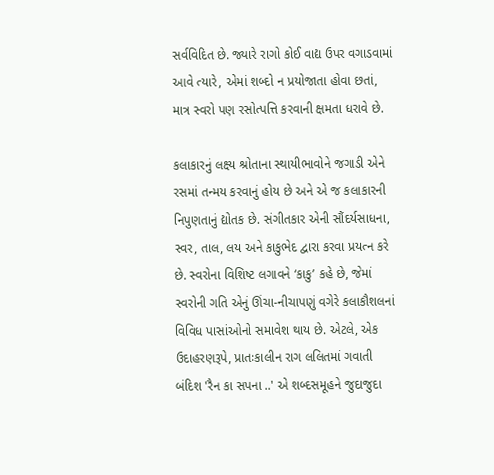સર્વવિદિત છે. જ્યારે રાગો કોઈ વાદ્ય ઉપર વગાડવામાં આવે ત્યારે, એમાં શબ્દો ન પ્રયોજાતા હોવા છતાં, માત્ર સ્વરો પણ રસોત્પત્તિ કરવાની ક્ષમતા ધરાવે છે.

કલાકારનું લક્ષ્ય શ્રોતાના સ્થાયીભાવોને જગાડી એને રસમાં તન્મય કરવાનું હોય છે અને એ જ કલાકારની નિપુણતાનું દ્યોતક છે. સંગીતકાર એની સૌંદર્યસાધના, સ્વર, તાલ, લય અને કાકુભેદ દ્વારા કરવા પ્રયત્ન કરે છે. સ્વરોના વિશિષ્ટ લગાવને ‘કાકુ’ કહે છે, જેમાં સ્વરોની ગતિ એનું ઊંચા-નીચાપણું વગેરે કલાકૌશલનાં વિવિધ પાસાંઓનો સમાવેશ થાય છે. એટલે, એક ઉદાહરણરૂપે, પ્રાતઃકાલીન રાગ લલિતમાં ગવાતી બંદિશ 'રૈન કા સપના ..' એ શબ્દસમૂહને જુદાજુદા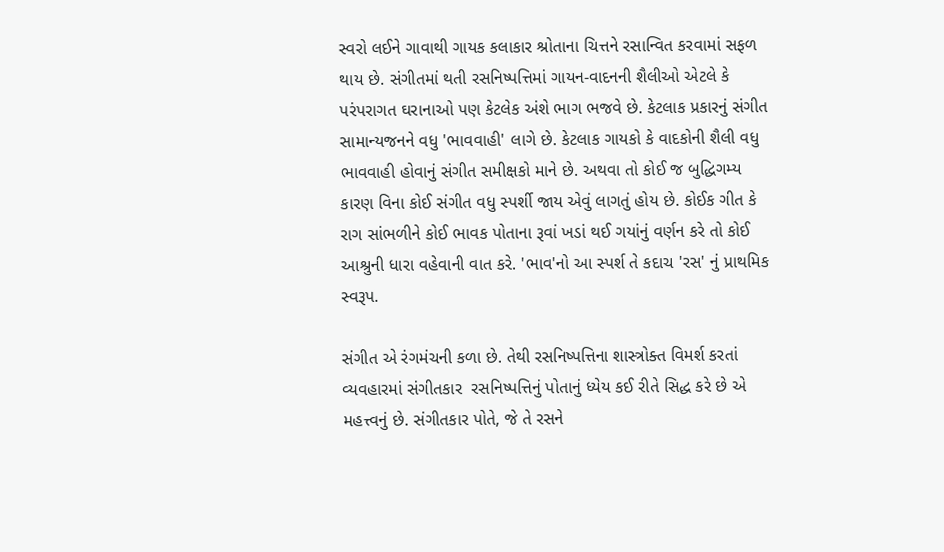સ્વરો લઈને ગાવાથી ગાયક કલાકાર શ્રોતાના ચિત્તને રસાન્વિત કરવામાં સફળ થાય છે. સંગીતમાં થતી રસનિષ્પત્તિમાં ગાયન-વાદનની શૈલીઓ એટલે કે પરંપરાગત ઘરાનાઓ પણ કેટલેક અંશે ભાગ ભજવે છે. કેટલાક પ્રકારનું સંગીત સામાન્યજનને વધુ 'ભાવવાહી' લાગે છે. કેટલાક ગાયકો કે વાદકોની શૈલી વધુ ભાવવાહી હોવાનું સંગીત સમીક્ષકો માને છે. અથવા તો કોઈ જ બુદ્ધિગમ્ય કારણ વિના કોઈ સંગીત વધુ સ્પર્શી જાય એવું લાગતું હોય છે. કોઈક ગીત કે રાગ સાંભળીને કોઈ ભાવક પોતાના રૂવાં ખડાં થઈ ગયાંનું વર્ણન કરે તો કોઈ આશ્રુની ધારા વહેવાની વાત કરે. 'ભાવ'નો આ સ્પર્શ તે કદાચ 'રસ' નું પ્રાથમિક સ્વરૂપ.

સંગીત એ રંગમંચની કળા છે. તેથી રસનિષ્પત્તિના શાસ્ત્રોક્ત વિમર્શ કરતાં વ્યવહારમાં સંગીતકાર  રસનિષ્પત્તિનું પોતાનું ધ્યેય કઈ રીતે સિદ્ધ કરે છે એ મહત્ત્વનું છે. સંગીતકાર પોતે, જે તે રસને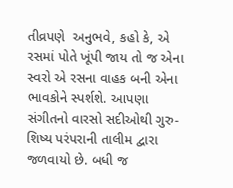તીવ્રપણે  અનુભવે, કહો કે, એ રસમાં પોતે ખૂંપી જાય તો જ એના સ્વરો એ રસના વાહક બની એના ભાવકોને સ્પર્શશે. આપણા સંગીતનો વારસો સદીઓથી ગુરુ-શિષ્ય પરંપરાની તાલીમ દ્વારા જળવાયો છે. બધી જ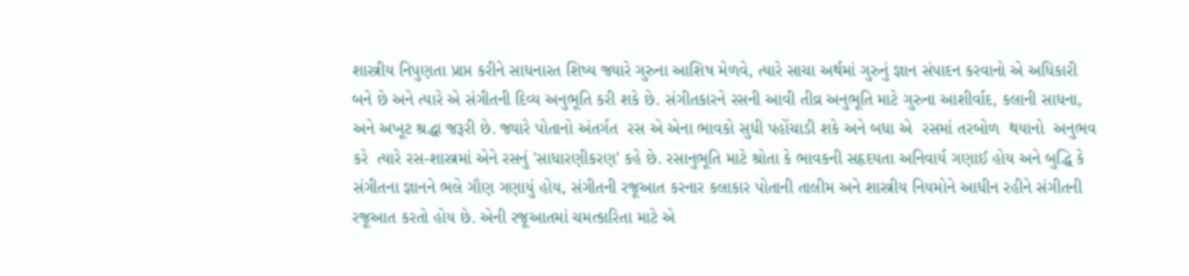શાસ્ત્રીય નિપુણતા પ્રાપ્ત કરીને સાધનારત શિષ્ય જ્યારે ગુરુના આશિષ મેળવે, ત્યારે સાચા અર્થમાં ગુરુનું જ્ઞાન સંપાદન કરવાનો એ અધિકારી બને છે અને ત્યારે એ સંગીતની દિવ્ય અનુભૂતિ કરી શકે છે. સંગીતકારને રસની આવી તીવ્ર અનુભૂતિ માટે ગુરુના આશીર્વાદ, કલાની સાધના, અને અખૂટ શ્રદ્ધા જરૂરી છે. જ્યારે પોતાનો અંતર્ગત  રસ એ એના ભાવકો સુધી પહોંચાડી શકે અને બધા એ  રસમાં તરબોળ  થયાનો  અનુભવ  કરે  ત્યારે રસ-શાસ્ત્રમાં એને રસનું 'સાધારણીકરણ' કહે છે. રસાનુભૂતિ માટે શ્રોતા કે ભાવકની સહૃદયતા અનિવાર્ય ગણાઈ હોય અને બુદ્ધિ કે સંગીતના જ્ઞાનને ભલે ગૌણ ગણાયું હોય, સંગીતની રજૂઆત કરનાર કલાકાર પોતાની તાલીમ અને શાસ્ત્રીય નિયમોને આધીન રહીને સંગીતની રજૂઆત કરતો હોય છે. એની રજૂઆતમાં ચમત્કારિતા માટે એ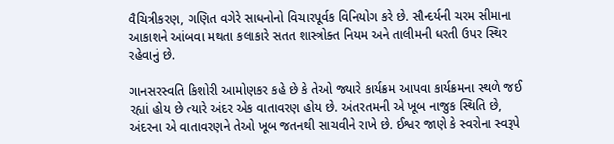વૈચિત્રીકરણ, ગણિત વગેરે સાધનોનો વિચારપૂર્વક વિનિયોગ કરે છે. સૌન્દર્યની ચરમ સીમાના આકાશને આંબવા મથતા કલાકારે સતત શાસ્ત્રોક્ત નિયમ અને તાલીમની ધરતી ઉપર સ્થિર રહેવાનું છે.

ગાનસરસ્વતિ કિશોરી આમોણકર કહે છે કે તેઓ જ્યારે કાર્યક્રમ આપવા કાર્યક્રમના સ્થળે જઈ રહ્યાં હોય છે ત્યારે અંદર એક વાતાવરણ હોય છે. અંતરતમની એ ખૂબ નાજુક સ્થિતિ છે, અંદરના એ વાતાવરણને તેઓ ખૂબ જતનથી સાચવીને રાખે છે. ઈશ્વર જાણે કે સ્વરોના સ્વરૂપે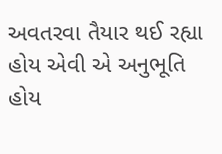અવતરવા તૈયાર થઈ રહ્યા હોય એવી એ અનુભૂતિ હોય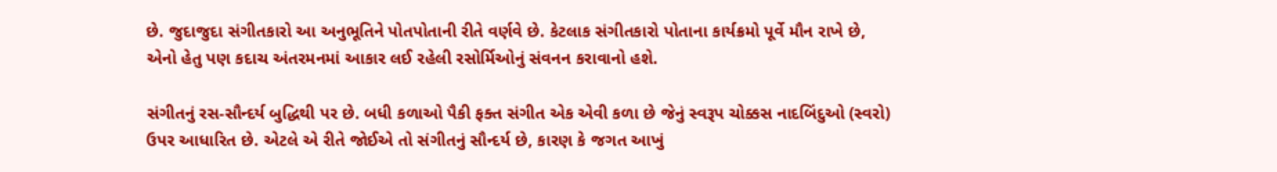છે. જુદાજુદા સંગીતકારો આ અનુભૂતિને પોતપોતાની રીતે વર્ણવે છે. કેટલાક સંગીતકારો પોતાના કાર્યક્રમો પૂર્વે મૌન રાખે છે, એનો હેતુ પણ કદાચ અંતરમનમાં આકાર લઈ રહેલી રસોર્મિઓનું સંવનન કરાવાનો હશે.

સંગીતનું રસ-સૌન્દર્ય બુદ્ધિથી પર છે. બધી કળાઓ પૈકી ફક્ત સંગીત એક એવી કળા છે જેનું સ્વરૂપ ચોક્કસ નાદબિંદુઓ (સ્વરો) ઉપર આધારિત છે. એટલે એ રીતે જોઈએ તો સંગીતનું સૌન્દર્ય છે, કારણ કે જગત આખું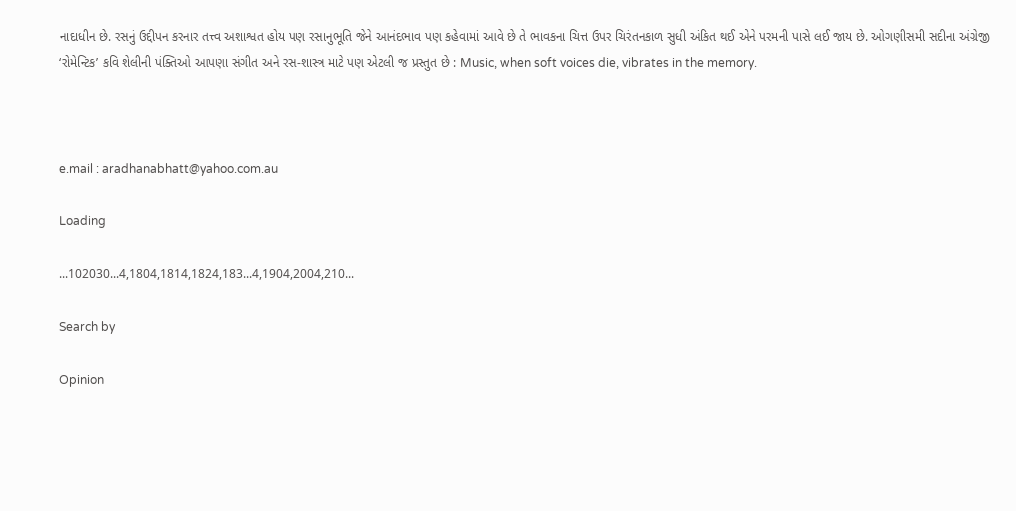નાદાધીન છે. રસનું ઉદ્દીપન કરનાર તત્ત્વ અશાશ્વત હોય પણ રસાનુભૂતિ જેને આનંદભાવ પણ કહેવામાં આવે છે તે ભાવકના ચિત્ત ઉપર ચિરંતનકાળ સુધી અંકિત થઈ એને પરમની પાસે લઈ જાય છે. ઓગણીસમી સદીના અંગ્રેજી ‘રોમેન્ટિક’ કવિ શેલીની પંક્તિઓ આપણા સંગીત અને રસ-શાસ્ત્ર માટે પણ એટલી જ પ્રસ્તુત છે : Music, when soft voices die, vibrates in the memory.



e.mail : aradhanabhatt@yahoo.com.au

Loading

...102030...4,1804,1814,1824,183...4,1904,2004,210...

Search by

Opinion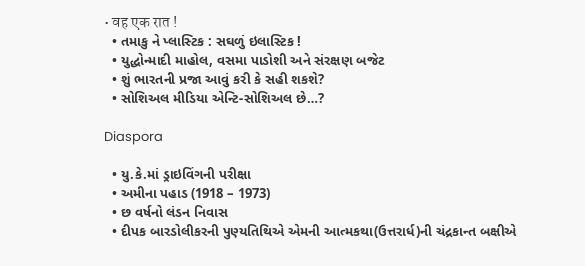• वह एक रात !
  • તમાકુ ને પ્લાસ્ટિક : સઘળું ઇલાસ્ટિક !
  • યુદ્ધોન્માદી માહોલ, વસમા પાડોશી અને સંરક્ષણ બજેટ
  • શું ભારતની પ્રજા આવું કરી કે સહી શકશે?
  • સોશિઅલ મીડિયા એન્ટિ-સોશિઅલ છે…?

Diaspora

  • યુ.કે.માં ડ્રાઇવિંગની પરીક્ષા
  • અમીના પહાડ (1918 – 1973)
  • છ વર્ષનો લંડન નિવાસ
  • દીપક બારડોલીકરની પુણ્યતિથિએ એમની આત્મકથા(ઉત્તરાર્ધ)ની ચંદ્રકાન્ત બક્ષીએ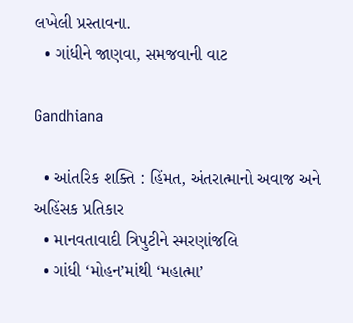લખેલી પ્રસ્તાવના.
  • ગાંધીને જાણવા, સમજવાની વાટ

Gandhiana

  • આંતરિક શક્તિ : હિંમત, અંતરાત્માનો અવાજ અને અહિંસક પ્રતિકાર
  • માનવતાવાદી ત્રિપુટીને સ્મરણાંજલિ
  • ગાંધી ‘મોહન’માંથી ‘મહાત્મા’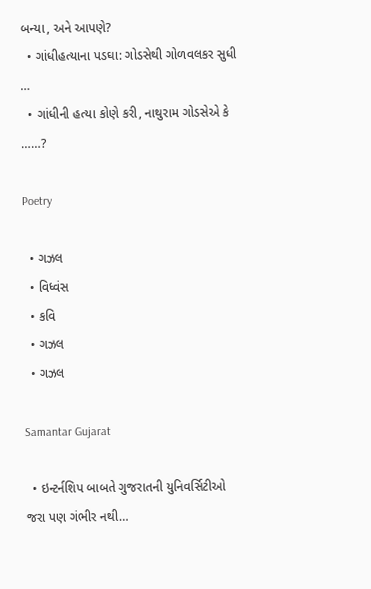બન્યા, અને આપણે?
  • ગાંધીહત્યાના પડઘા: ગોડસેથી ગોળવલકર સુધી …
  • ગાંધીની હત્યા કોણે કરી, નાથુરામ ગોડસેએ કે ……?

Poetry

  • ગઝલ
  • વિધ્વંસ
  • કવિ
  • ગઝલ
  • ગઝલ

Samantar Gujarat

  • ઇન્ટર્નશિપ બાબતે ગુજરાતની યુનિવર્સિટીઓ જરા પણ ગંભીર નથી…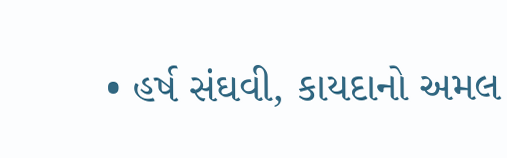• હર્ષ સંઘવી, કાયદાનો અમલ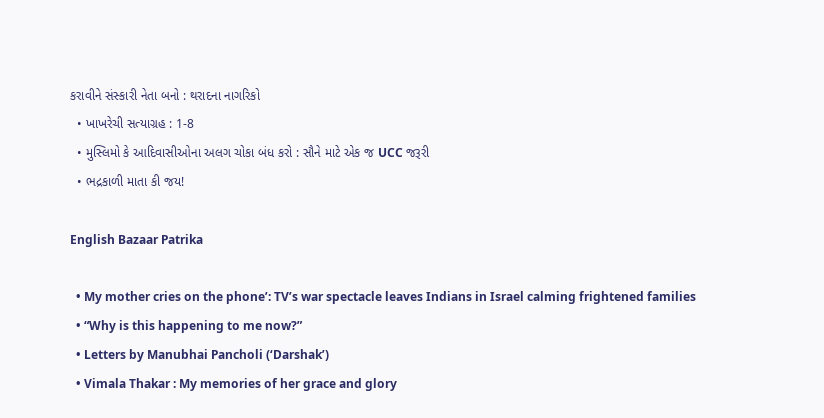કરાવીને સંસ્કારી નેતા બનો : થરાદના નાગરિકો
  • ખાખરેચી સત્યાગ્રહ : 1-8
  • મુસ્લિમો કે આદિવાસીઓના અલગ ચોકા બંધ કરો : સૌને માટે એક જ UCC જરૂરી
  • ભદ્રકાળી માતા કી જય!

English Bazaar Patrika

  • My mother cries on the phone’: TV’s war spectacle leaves Indians in Israel calming frightened families
  • “Why is this happening to me now?”
  • Letters by Manubhai Pancholi (‘Darshak’)
  • Vimala Thakar : My memories of her grace and glory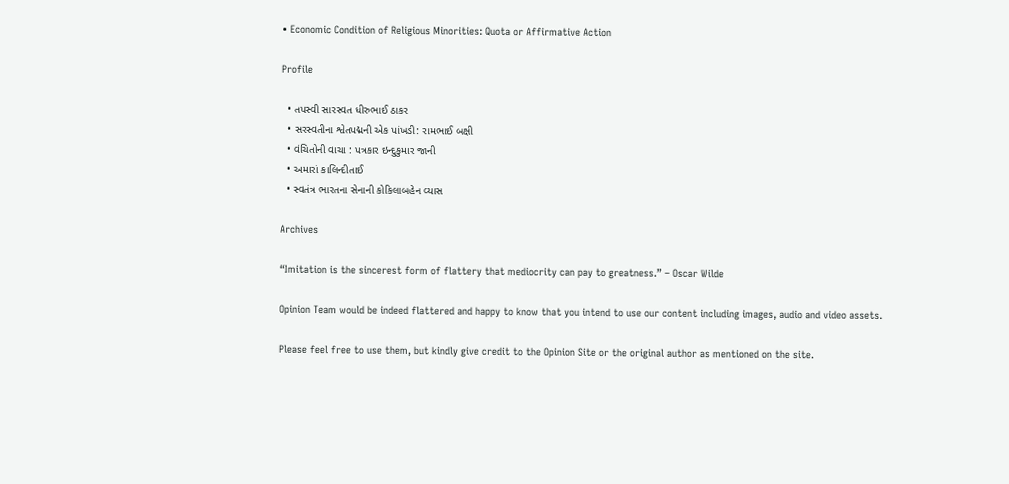• Economic Condition of Religious Minorities: Quota or Affirmative Action

Profile

  • તપસ્વી સારસ્વત ધીરુભાઈ ઠાકર
  • સરસ્વતીના શ્વેતપદ્મની એક પાંખડી: રામભાઈ બક્ષી
  • વંચિતોની વાચા : પત્રકાર ઇન્દુકુમાર જાની
  • અમારાં કાલિન્દીતાઈ
  • સ્વતંત્ર ભારતના સેનાની કોકિલાબહેન વ્યાસ

Archives

“Imitation is the sincerest form of flattery that mediocrity can pay to greatness.” – Oscar Wilde

Opinion Team would be indeed flattered and happy to know that you intend to use our content including images, audio and video assets.

Please feel free to use them, but kindly give credit to the Opinion Site or the original author as mentioned on the site.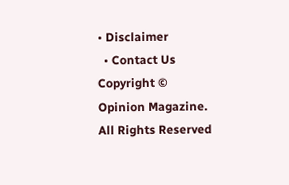• Disclaimer
  • Contact Us
Copyright © Opinion Magazine. All Rights Reserved